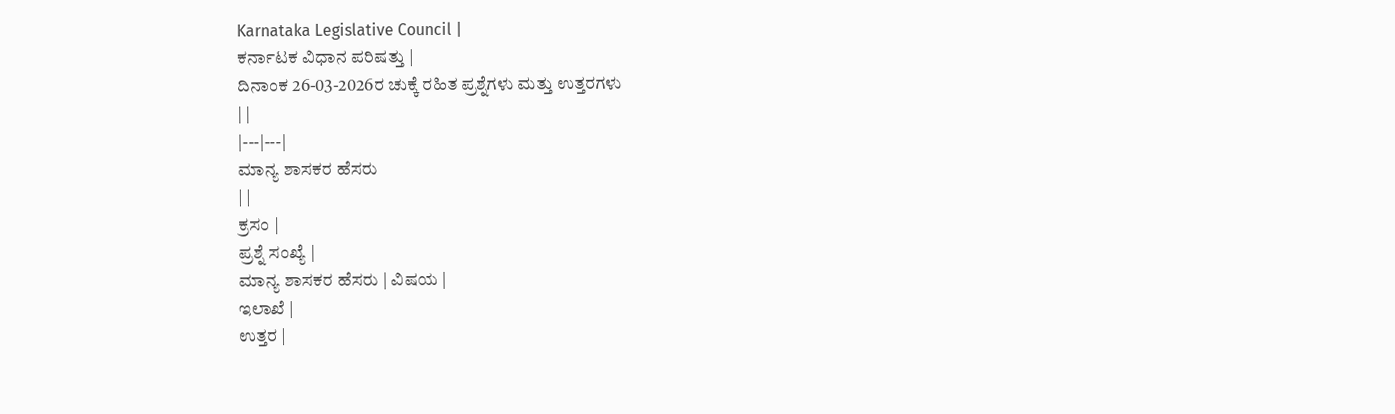Karnataka Legislative Council |
ಕರ್ನಾಟಕ ವಿಧಾನ ಪರಿಷತ್ತು |
ದಿನಾಂಕ 26-03-2026ರ ಚುಕ್ಕೆ ರಹಿತ ಪ್ರಶ್ನೆಗಳು ಮತ್ತು ಉತ್ತರಗಳು
| |
|---|---|
ಮಾನ್ಯ ಶಾಸಕರ ಹೆಸರು
| |
ಕ್ರಸಂ |
ಪ್ರಶ್ನೆ ಸಂಖ್ಯೆ |
ಮಾನ್ಯ ಶಾಸಕರ ಹೆಸರು | ವಿಷಯ |
ಇಲಾಖೆ |
ಉತ್ತರ |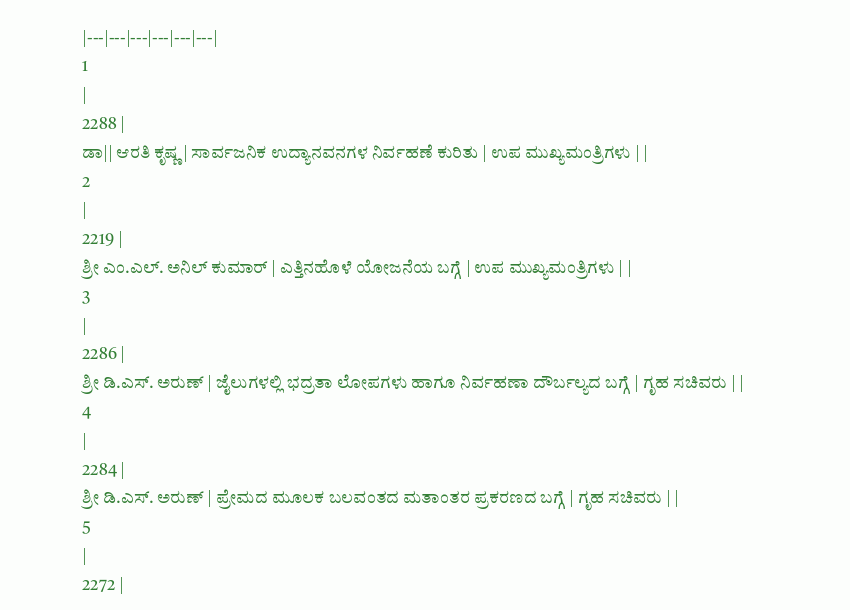|---|---|---|---|---|---|
1
|
2288 |
ಡಾ|| ಆರತಿ ಕೃಷ್ಣ | ಸಾರ್ವಜನಿಕ ಉದ್ಯಾನವನಗಳ ನಿರ್ವಹಣೆ ಕುರಿತು | ಉಪ ಮುಖ್ಯಮಂತ್ರಿಗಳು | |
2
|
2219 |
ಶ್ರೀ ಎಂ.ಎಲ್. ಅನಿಲ್ ಕುಮಾರ್ | ಎತ್ತಿನಹೊಳೆ ಯೋಜನೆಯ ಬಗ್ಗೆ | ಉಪ ಮುಖ್ಯಮಂತ್ರಿಗಳು | |
3
|
2286 |
ಶ್ರೀ ಡಿ.ಎಸ್. ಅರುಣ್ | ಜೈಲುಗಳಲ್ಲಿ ಭದ್ರತಾ ಲೋಪಗಳು ಹಾಗೂ ನಿರ್ವಹಣಾ ದೌರ್ಬಲ್ಯದ ಬಗ್ಗೆ | ಗೃಹ ಸಚಿವರು | |
4
|
2284 |
ಶ್ರೀ ಡಿ.ಎಸ್. ಅರುಣ್ | ಪ್ರೇಮದ ಮೂಲಕ ಬಲವಂತದ ಮತಾಂತರ ಪ್ರಕರಣದ ಬಗ್ಗೆ | ಗೃಹ ಸಚಿವರು | |
5
|
2272 |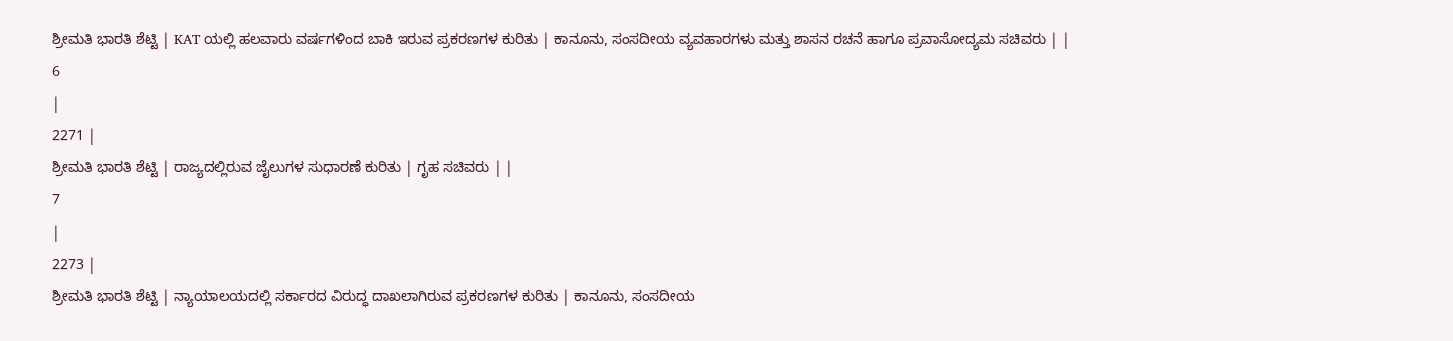ಶ್ರೀಮತಿ ಭಾರತಿ ಶೆಟ್ಟಿ | KAT ಯಲ್ಲಿ ಹಲವಾರು ವರ್ಷಗಳಿಂದ ಬಾಕಿ ಇರುವ ಪ್ರಕರಣಗಳ ಕುರಿತು | ಕಾನೂನು, ಸಂಸದೀಯ ವ್ಯವಹಾರಗಳು ಮತ್ತು ಶಾಸನ ರಚನೆ ಹಾಗೂ ಪ್ರವಾಸೋದ್ಯಮ ಸಚಿವರು | |
6
|
2271 |
ಶ್ರೀಮತಿ ಭಾರತಿ ಶೆಟ್ಟಿ | ರಾಜ್ಯದಲ್ಲಿರುವ ಜೈಲುಗಳ ಸುಧಾರಣೆ ಕುರಿತು | ಗೃಹ ಸಚಿವರು | |
7
|
2273 |
ಶ್ರೀಮತಿ ಭಾರತಿ ಶೆಟ್ಟಿ | ನ್ಯಾಯಾಲಯದಲ್ಲಿ ಸರ್ಕಾರದ ವಿರುದ್ಧ ದಾಖಲಾಗಿರುವ ಪ್ರಕರಣಗಳ ಕುರಿತು | ಕಾನೂನು, ಸಂಸದೀಯ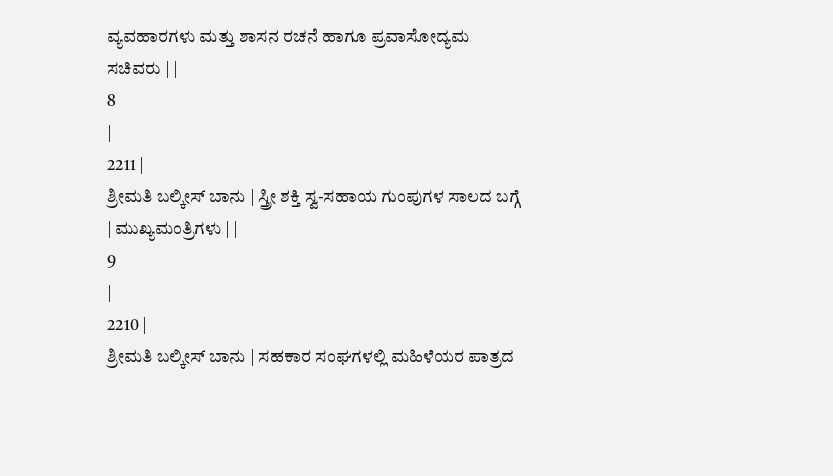ವ್ಯವಹಾರಗಳು ಮತ್ತು ಶಾಸನ ರಚನೆ ಹಾಗೂ ಪ್ರವಾಸೋದ್ಯಮ ಸಚಿವರು | |
8
|
2211 |
ಶ್ರೀಮತಿ ಬಲ್ಕೀಸ್ ಬಾನು | ಸ್ತ್ರೀ ಶಕ್ತಿ ಸ್ವ-ಸಹಾಯ ಗುಂಪುಗಳ ಸಾಲದ ಬಗ್ಗೆ | ಮುಖ್ಯಮಂತ್ರಿಗಳು | |
9
|
2210 |
ಶ್ರೀಮತಿ ಬಲ್ಕೀಸ್ ಬಾನು | ಸಹಕಾರ ಸಂಘಗಳಲ್ಲಿ ಮಹಿಳೆಯರ ಪಾತ್ರದ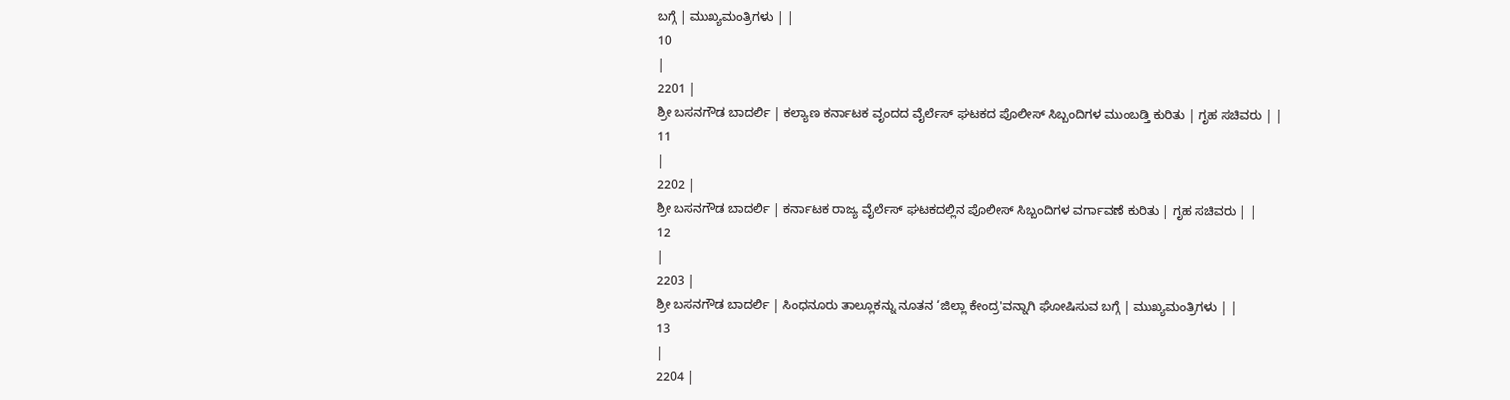ಬಗ್ಗೆ | ಮುಖ್ಯಮಂತ್ರಿಗಳು | |
10
|
2201 |
ಶ್ರೀ ಬಸನಗೌಡ ಬಾದರ್ಲಿ | ಕಲ್ಯಾಣ ಕರ್ನಾಟಕ ವೃಂದದ ವೈರ್ಲೆಸ್ ಘಟಕದ ಪೊಲೀಸ್ ಸಿಬ್ಬಂದಿಗಳ ಮುಂಬಡ್ತಿ ಕುರಿತು | ಗೃಹ ಸಚಿವರು | |
11
|
2202 |
ಶ್ರೀ ಬಸನಗೌಡ ಬಾದರ್ಲಿ | ಕರ್ನಾಟಕ ರಾಜ್ಯ ವೈರ್ಲೆಸ್ ಘಟಕದಲ್ಲಿನ ಪೊಲೀಸ್ ಸಿಬ್ಬಂದಿಗಳ ವರ್ಗಾವಣೆ ಕುರಿತು | ಗೃಹ ಸಚಿವರು | |
12
|
2203 |
ಶ್ರೀ ಬಸನಗೌಡ ಬಾದರ್ಲಿ | ಸಿಂಧನೂರು ತಾಲ್ಲೂಕನ್ನು ನೂತನ ‘ಜಿಲ್ಲಾ ಕೇಂದ್ರ'ವನ್ನಾಗಿ ಘೋಷಿಸುವ ಬಗ್ಗೆ | ಮುಖ್ಯಮಂತ್ರಿಗಳು | |
13
|
2204 |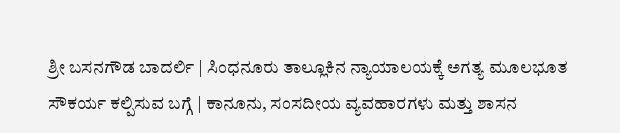ಶ್ರೀ ಬಸನಗೌಡ ಬಾದರ್ಲಿ | ಸಿಂಧನೂರು ತಾಲ್ಲೂಕಿನ ನ್ಯಾಯಾಲಯಕ್ಕೆ ಅಗತ್ಯ ಮೂಲಭೂತ ಸೌಕರ್ಯ ಕಲ್ಪಿಸುವ ಬಗ್ಗೆ | ಕಾನೂನು, ಸಂಸದೀಯ ವ್ಯವಹಾರಗಳು ಮತ್ತು ಶಾಸನ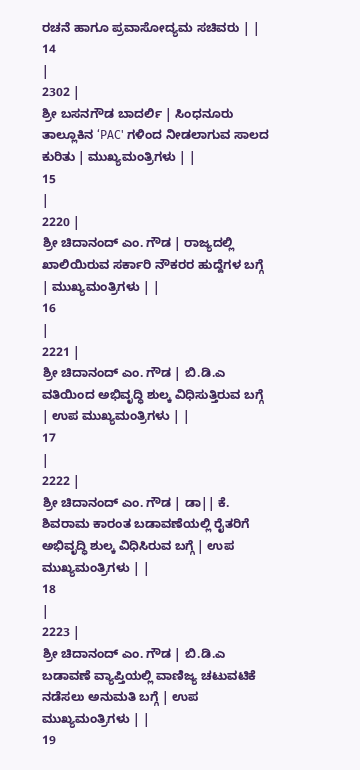ರಚನೆ ಹಾಗೂ ಪ್ರವಾಸೋದ್ಯಮ ಸಚಿವರು | |
14
|
2302 |
ಶ್ರೀ ಬಸನಗೌಡ ಬಾದರ್ಲಿ | ಸಿಂಧನೂರು ತಾಲ್ಲೂಕಿನ ‘PAC' ಗಳಿಂದ ನೀಡಲಾಗುವ ಸಾಲದ ಕುರಿತು | ಮುಖ್ಯಮಂತ್ರಿಗಳು | |
15
|
2220 |
ಶ್ರೀ ಚಿದಾನಂದ್ ಎಂ. ಗೌಡ | ರಾಜ್ಯದಲ್ಲಿ ಖಾಲಿಯಿರುವ ಸರ್ಕಾರಿ ನೌಕರರ ಹುದ್ದೆಗಳ ಬಗ್ಗೆ | ಮುಖ್ಯಮಂತ್ರಿಗಳು | |
16
|
2221 |
ಶ್ರೀ ಚಿದಾನಂದ್ ಎಂ. ಗೌಡ | ಬಿ.ಡಿ.ಎ ವತಿಯಿಂದ ಅಭಿವೃದ್ಧಿ ಶುಲ್ಕ ವಿಧಿಸುತ್ತಿರುವ ಬಗ್ಗೆ | ಉಪ ಮುಖ್ಯಮಂತ್ರಿಗಳು | |
17
|
2222 |
ಶ್ರೀ ಚಿದಾನಂದ್ ಎಂ. ಗೌಡ | ಡಾ|| ಕೆ. ಶಿವರಾಮ ಕಾರಂತ ಬಡಾವಣೆಯಲ್ಲಿ ರೈತರಿಗೆ ಅಭಿವೃದ್ಧಿ ಶುಲ್ಕ ವಿಧಿಸಿರುವ ಬಗ್ಗೆ | ಉಪ ಮುಖ್ಯಮಂತ್ರಿಗಳು | |
18
|
2223 |
ಶ್ರೀ ಚಿದಾನಂದ್ ಎಂ. ಗೌಡ | ಬಿ.ಡಿ.ಎ ಬಡಾವಣೆ ವ್ಯಾಪ್ತಿಯಲ್ಲಿ ವಾಣಿಜ್ಯ ಚಟುವಟಿಕೆ ನಡೆಸಲು ಅನುಮತಿ ಬಗ್ಗೆ | ಉಪ ಮುಖ್ಯಮಂತ್ರಿಗಳು | |
19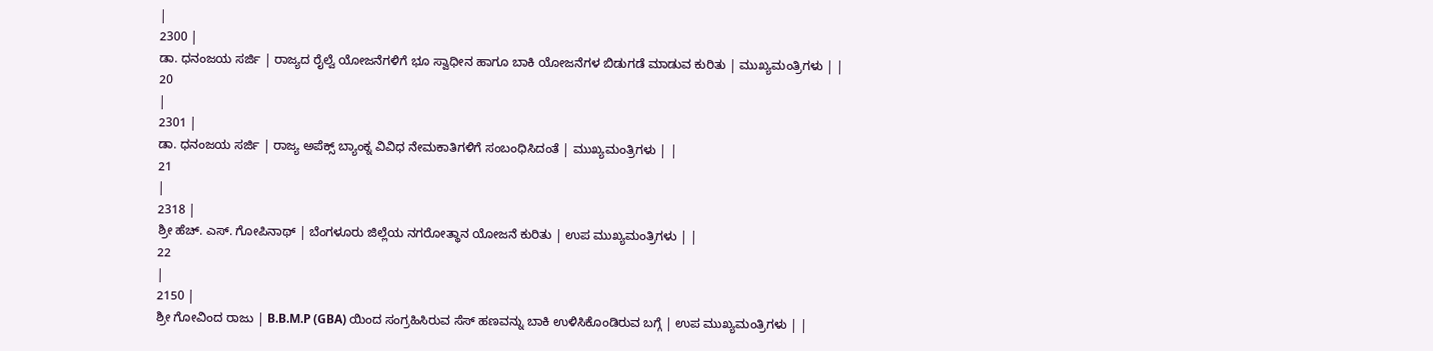|
2300 |
ಡಾ. ಧನಂಜಯ ಸರ್ಜಿ | ರಾಜ್ಯದ ರೈಲ್ವೆ ಯೋಜನೆಗಳಿಗೆ ಭೂ ಸ್ವಾಧೀನ ಹಾಗೂ ಬಾಕಿ ಯೋಜನೆಗಳ ಬಿಡುಗಡೆ ಮಾಡುವ ಕುರಿತು | ಮುಖ್ಯಮಂತ್ರಿಗಳು | |
20
|
2301 |
ಡಾ. ಧನಂಜಯ ಸರ್ಜಿ | ರಾಜ್ಯ ಅಪೆಕ್ಸ್ ಬ್ಯಾಂಕ್ನ ವಿವಿಧ ನೇಮಕಾತಿಗಳಿಗೆ ಸಂಬಂಧಿಸಿದಂತೆ | ಮುಖ್ಯಮಂತ್ರಿಗಳು | |
21
|
2318 |
ಶ್ರೀ ಹೆಚ್. ಎಸ್. ಗೋಪಿನಾಥ್ | ಬೆಂಗಳೂರು ಜಿಲ್ಲೆಯ ನಗರೋತ್ಥಾನ ಯೋಜನೆ ಕುರಿತು | ಉಪ ಮುಖ್ಯಮಂತ್ರಿಗಳು | |
22
|
2150 |
ಶ್ರೀ ಗೋವಿಂದ ರಾಜು | B.B.M.P (GBA) ಯಿಂದ ಸಂಗ್ರಹಿಸಿರುವ ಸೆಸ್ ಹಣವನ್ನು ಬಾಕಿ ಉಳಿಸಿಕೊಂಡಿರುವ ಬಗ್ಗೆ | ಉಪ ಮುಖ್ಯಮಂತ್ರಿಗಳು | |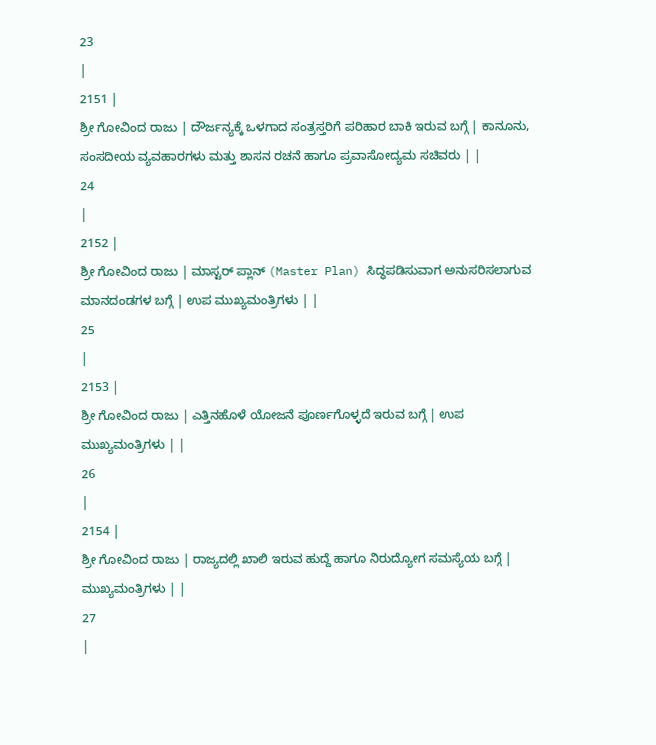23
|
2151 |
ಶ್ರೀ ಗೋವಿಂದ ರಾಜು | ದೌರ್ಜನ್ಯಕ್ಕೆ ಒಳಗಾದ ಸಂತ್ರಸ್ತರಿಗೆ ಪರಿಹಾರ ಬಾಕಿ ಇರುವ ಬಗ್ಗೆ | ಕಾನೂನು, ಸಂಸದೀಯ ವ್ಯವಹಾರಗಳು ಮತ್ತು ಶಾಸನ ರಚನೆ ಹಾಗೂ ಪ್ರವಾಸೋದ್ಯಮ ಸಚಿವರು | |
24
|
2152 |
ಶ್ರೀ ಗೋವಿಂದ ರಾಜು | ಮಾಸ್ಟರ್ ಪ್ಲಾನ್ (Master Plan) ಸಿದ್ಧಪಡಿಸುವಾಗ ಅನುಸರಿಸಲಾಗುವ ಮಾನದಂಡಗಳ ಬಗ್ಗೆ | ಉಪ ಮುಖ್ಯಮಂತ್ರಿಗಳು | |
25
|
2153 |
ಶ್ರೀ ಗೋವಿಂದ ರಾಜು | ಎತ್ತಿನಹೊಳೆ ಯೋಜನೆ ಪೂರ್ಣಗೊಳ್ಳದೆ ಇರುವ ಬಗ್ಗೆ | ಉಪ ಮುಖ್ಯಮಂತ್ರಿಗಳು | |
26
|
2154 |
ಶ್ರೀ ಗೋವಿಂದ ರಾಜು | ರಾಜ್ಯದಲ್ಲಿ ಖಾಲಿ ಇರುವ ಹುದ್ದೆ ಹಾಗೂ ನಿರುದ್ಯೋಗ ಸಮಸ್ಯೆಯ ಬಗ್ಗೆ | ಮುಖ್ಯಮಂತ್ರಿಗಳು | |
27
|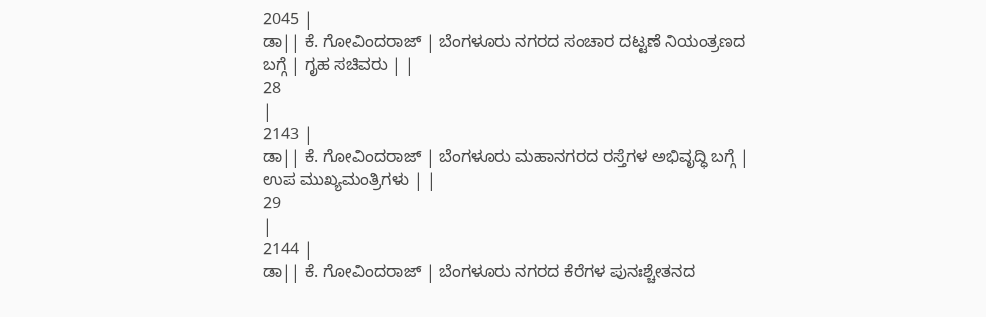2045 |
ಡಾ|| ಕೆ. ಗೋವಿಂದರಾಜ್ | ಬೆಂಗಳೂರು ನಗರದ ಸಂಚಾರ ದಟ್ಟಣೆ ನಿಯಂತ್ರಣದ ಬಗ್ಗೆ | ಗೃಹ ಸಚಿವರು | |
28
|
2143 |
ಡಾ|| ಕೆ. ಗೋವಿಂದರಾಜ್ | ಬೆಂಗಳೂರು ಮಹಾನಗರದ ರಸ್ತೆಗಳ ಅಭಿವೃದ್ಧಿ ಬಗ್ಗೆ | ಉಪ ಮುಖ್ಯಮಂತ್ರಿಗಳು | |
29
|
2144 |
ಡಾ|| ಕೆ. ಗೋವಿಂದರಾಜ್ | ಬೆಂಗಳೂರು ನಗರದ ಕೆರೆಗಳ ಪುನಃಶ್ಚೇತನದ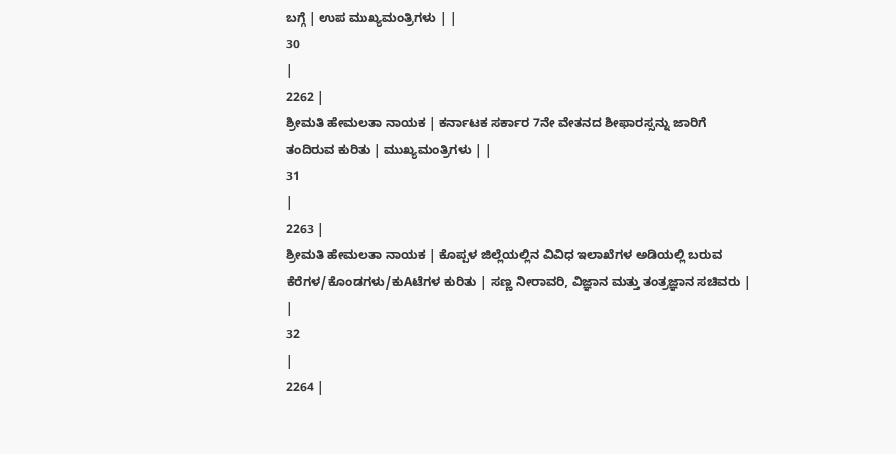ಬಗ್ಗೆ | ಉಪ ಮುಖ್ಯಮಂತ್ರಿಗಳು | |
30
|
2262 |
ಶ್ರೀಮತಿ ಹೇಮಲತಾ ನಾಯಕ | ಕರ್ನಾಟಕ ಸರ್ಕಾರ 7ನೇ ವೇತನದ ಶೀಫಾರಸ್ಸನ್ನು ಜಾರಿಗೆ ತಂದಿರುವ ಕುರಿತು | ಮುಖ್ಯಮಂತ್ರಿಗಳು | |
31
|
2263 |
ಶ್ರೀಮತಿ ಹೇಮಲತಾ ನಾಯಕ | ಕೊಪ್ಪಳ ಜಿಲ್ಲೆಯಲ್ಲಿನ ವಿವಿಧ ಇಲಾಖೆಗಳ ಅಡಿಯಲ್ಲಿ ಬರುವ ಕೆರೆಗಳ/ಕೊಂಡಗಳು/ಕುAಟೆಗಳ ಕುರಿತು | ಸಣ್ಣ ನೀರಾವರಿ, ವಿಜ್ಞಾನ ಮತ್ತು ತಂತ್ರಜ್ಞಾನ ಸಚಿವರು | |
32
|
2264 |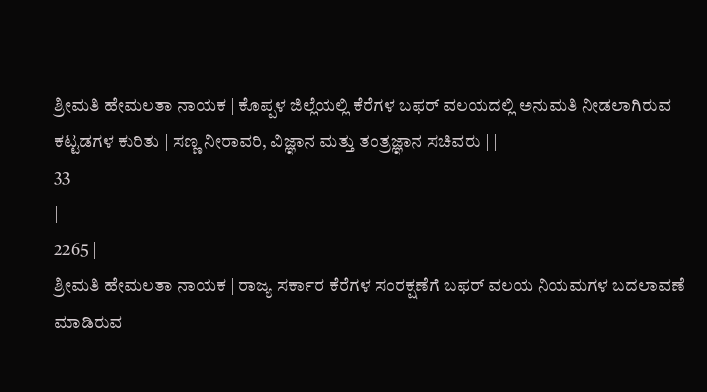ಶ್ರೀಮತಿ ಹೇಮಲತಾ ನಾಯಕ | ಕೊಪ್ಪಳ ಜಿಲ್ಲೆಯಲ್ಲಿ ಕೆರೆಗಳ ಬಫರ್ ವಲಯದಲ್ಲಿ ಅನುಮತಿ ನೀಡಲಾಗಿರುವ ಕಟ್ಟಡಗಳ ಕುರಿತು | ಸಣ್ಣ ನೀರಾವರಿ, ವಿಜ್ಞಾನ ಮತ್ತು ತಂತ್ರಜ್ಞಾನ ಸಚಿವರು | |
33
|
2265 |
ಶ್ರೀಮತಿ ಹೇಮಲತಾ ನಾಯಕ | ರಾಜ್ಯ ಸರ್ಕಾರ ಕೆರೆಗಳ ಸಂರಕ್ಷಣೆಗೆ ಬಫರ್ ವಲಯ ನಿಯಮಗಳ ಬದಲಾವಣೆ ಮಾಡಿರುವ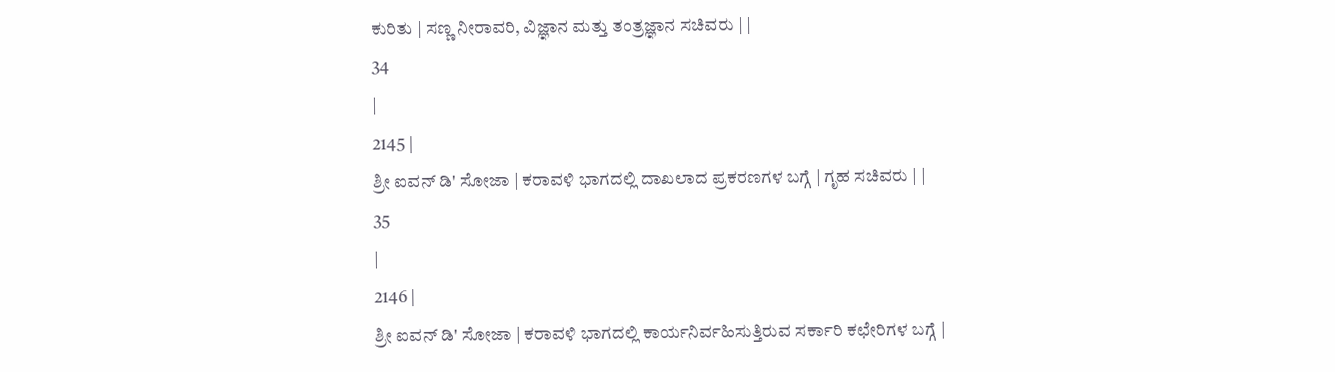ಕುರಿತು | ಸಣ್ಣ ನೀರಾವರಿ, ವಿಜ್ಞಾನ ಮತ್ತು ತಂತ್ರಜ್ಞಾನ ಸಚಿವರು | |
34
|
2145 |
ಶ್ರೀ ಐವನ್ ಡಿ' ಸೋಜಾ | ಕರಾವಳಿ ಭಾಗದಲ್ಲಿ ದಾಖಲಾದ ಪ್ರಕರಣಗಳ ಬಗ್ಗೆ | ಗೃಹ ಸಚಿವರು | |
35
|
2146 |
ಶ್ರೀ ಐವನ್ ಡಿ' ಸೋಜಾ | ಕರಾವಳಿ ಭಾಗದಲ್ಲಿ ಕಾರ್ಯನಿರ್ವಹಿಸುತ್ತಿರುವ ಸರ್ಕಾರಿ ಕಛೇರಿಗಳ ಬಗ್ಗೆ |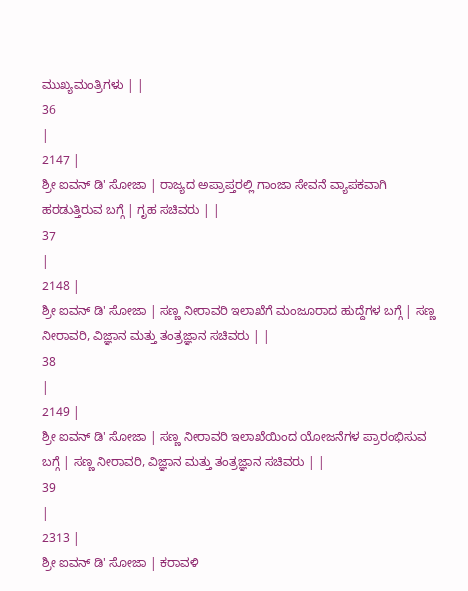ಮುಖ್ಯಮಂತ್ರಿಗಳು | |
36
|
2147 |
ಶ್ರೀ ಐವನ್ ಡಿ' ಸೋಜಾ | ರಾಜ್ಯದ ಅಪ್ರಾಪ್ತರಲ್ಲಿ ಗಾಂಜಾ ಸೇವನೆ ವ್ಯಾಪಕವಾಗಿ ಹರಡುತ್ತಿರುವ ಬಗ್ಗೆ | ಗೃಹ ಸಚಿವರು | |
37
|
2148 |
ಶ್ರೀ ಐವನ್ ಡಿ' ಸೋಜಾ | ಸಣ್ಣ ನೀರಾವರಿ ಇಲಾಖೆಗೆ ಮಂಜೂರಾದ ಹುದ್ದೆಗಳ ಬಗ್ಗೆ | ಸಣ್ಣ ನೀರಾವರಿ, ವಿಜ್ಞಾನ ಮತ್ತು ತಂತ್ರಜ್ಞಾನ ಸಚಿವರು | |
38
|
2149 |
ಶ್ರೀ ಐವನ್ ಡಿ' ಸೋಜಾ | ಸಣ್ಣ ನೀರಾವರಿ ಇಲಾಖೆಯಿಂದ ಯೋಜನೆಗಳ ಪ್ರಾರಂಭಿಸುವ ಬಗ್ಗೆ | ಸಣ್ಣ ನೀರಾವರಿ, ವಿಜ್ಞಾನ ಮತ್ತು ತಂತ್ರಜ್ಞಾನ ಸಚಿವರು | |
39
|
2313 |
ಶ್ರೀ ಐವನ್ ಡಿ' ಸೋಜಾ | ಕರಾವಳಿ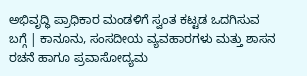ಅಭಿವೃದ್ಧಿ ಪ್ರಾಧಿಕಾರ ಮಂಡಳಿಗೆ ಸ್ವಂತ ಕಟ್ಟಡ ಒದಗಿಸುವ ಬಗ್ಗೆ | ಕಾನೂನು, ಸಂಸದೀಯ ವ್ಯವಹಾರಗಳು ಮತ್ತು ಶಾಸನ ರಚನೆ ಹಾಗೂ ಪ್ರವಾಸೋದ್ಯಮ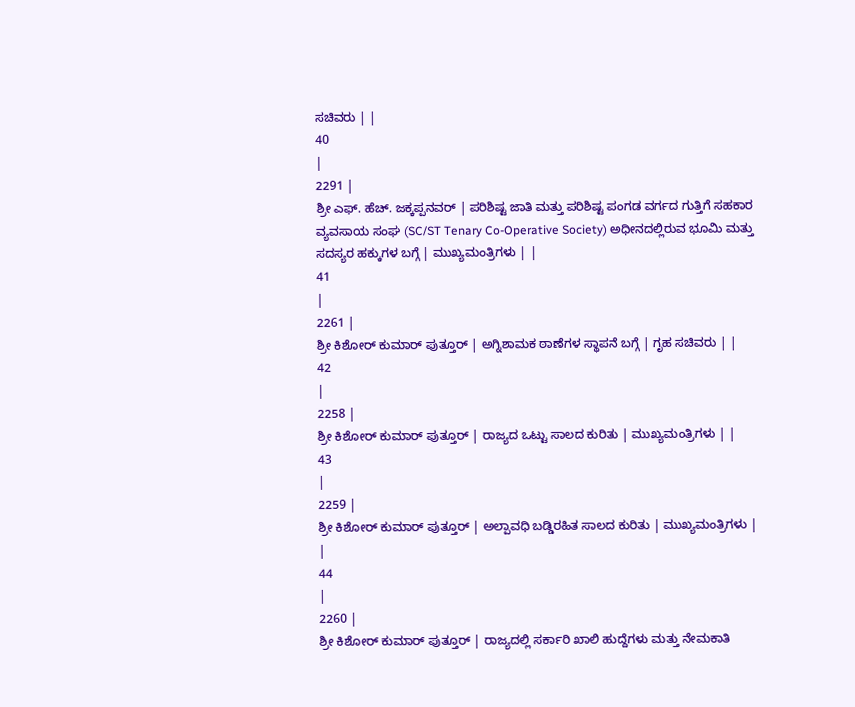ಸಚಿವರು | |
40
|
2291 |
ಶ್ರೀ ಎಫ್. ಹೆಚ್. ಜಕ್ಕಪ್ಪನವರ್ | ಪರಿಶಿಷ್ಟ ಜಾತಿ ಮತ್ತು ಪರಿಶಿಷ್ಟ ಪಂಗಡ ವರ್ಗದ ಗುತ್ತಿಗೆ ಸಹಕಾರ ವ್ಯವಸಾಯ ಸಂಘ (SC/ST Tenary Co-Operative Society) ಅಧೀನದಲ್ಲಿರುವ ಭೂಮಿ ಮತ್ತು ಸದಸ್ಯರ ಹಕ್ಕುಗಳ ಬಗ್ಗೆ | ಮುಖ್ಯಮಂತ್ರಿಗಳು | |
41
|
2261 |
ಶ್ರೀ ಕಿಶೋರ್ ಕುಮಾರ್ ಪುತ್ತೂರ್ | ಅಗ್ನಿಶಾಮಕ ಠಾಣೆಗಳ ಸ್ಥಾಪನೆ ಬಗ್ಗೆ | ಗೃಹ ಸಚಿವರು | |
42
|
2258 |
ಶ್ರೀ ಕಿಶೋರ್ ಕುಮಾರ್ ಪುತ್ತೂರ್ | ರಾಜ್ಯದ ಒಟ್ಟು ಸಾಲದ ಕುರಿತು | ಮುಖ್ಯಮಂತ್ರಿಗಳು | |
43
|
2259 |
ಶ್ರೀ ಕಿಶೋರ್ ಕುಮಾರ್ ಪುತ್ತೂರ್ | ಅಲ್ಪಾವಧಿ ಬಡ್ಡಿರಹಿತ ಸಾಲದ ಕುರಿತು | ಮುಖ್ಯಮಂತ್ರಿಗಳು | |
44
|
2260 |
ಶ್ರೀ ಕಿಶೋರ್ ಕುಮಾರ್ ಪುತ್ತೂರ್ | ರಾಜ್ಯದಲ್ಲಿ ಸರ್ಕಾರಿ ಖಾಲಿ ಹುದ್ದೆಗಳು ಮತ್ತು ನೇಮಕಾತಿ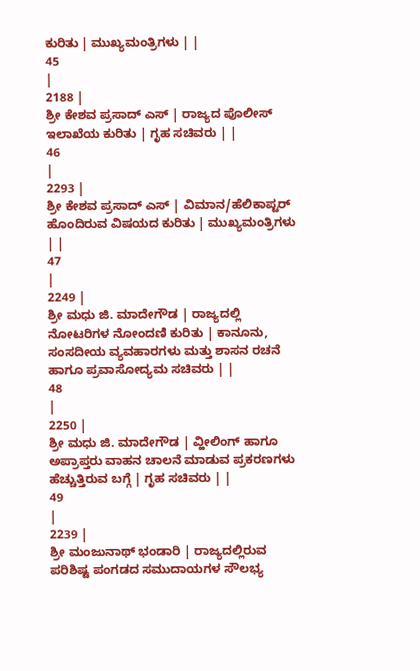ಕುರಿತು | ಮುಖ್ಯಮಂತ್ರಿಗಳು | |
45
|
2188 |
ಶ್ರೀ ಕೇಶವ ಪ್ರಸಾದ್ ಎಸ್ | ರಾಜ್ಯದ ಪೊಲೀಸ್ ಇಲಾಖೆಯ ಕುರಿತು | ಗೃಹ ಸಚಿವರು | |
46
|
2293 |
ಶ್ರೀ ಕೇಶವ ಪ್ರಸಾದ್ ಎಸ್ | ವಿಮಾನ/ಹೆಲಿಕಾಪ್ಟರ್ ಹೊಂದಿರುವ ವಿಷಯದ ಕುರಿತು | ಮುಖ್ಯಮಂತ್ರಿಗಳು | |
47
|
2249 |
ಶ್ರೀ ಮಧು ಜಿ. ಮಾದೇಗೌಡ | ರಾಜ್ಯದಲ್ಲಿ ನೋಟರಿಗಳ ನೋಂದಣಿ ಕುರಿತು | ಕಾನೂನು, ಸಂಸದೀಯ ವ್ಯವಹಾರಗಳು ಮತ್ತು ಶಾಸನ ರಚನೆ ಹಾಗೂ ಪ್ರವಾಸೋದ್ಯಮ ಸಚಿವರು | |
48
|
2250 |
ಶ್ರೀ ಮಧು ಜಿ. ಮಾದೇಗೌಡ | ವ್ಹೀಲಿಂಗ್ ಹಾಗೂ ಅಪ್ರಾಪ್ತರು ವಾಹನ ಚಾಲನೆ ಮಾಡುವ ಪ್ರಕರಣಗಳು ಹೆಚ್ಚುತ್ತಿರುವ ಬಗ್ಗೆ | ಗೃಹ ಸಚಿವರು | |
49
|
2239 |
ಶ್ರೀ ಮಂಜುನಾಥ್ ಭಂಡಾರಿ | ರಾಜ್ಯದಲ್ಲಿರುವ ಪರಿಶಿಷ್ಟ ಪಂಗಡದ ಸಮುದಾಯಗಳ ಸೌಲಭ್ಯ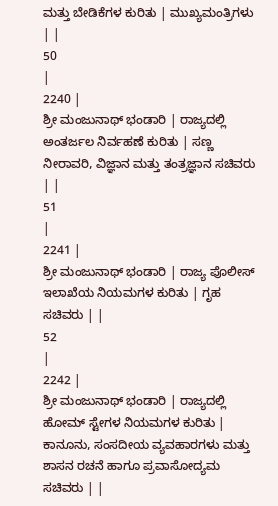ಮತ್ತು ಬೇಡಿಕೆಗಳ ಕುರಿತು | ಮುಖ್ಯಮಂತ್ರಿಗಳು | |
50
|
2240 |
ಶ್ರೀ ಮಂಜುನಾಥ್ ಭಂಡಾರಿ | ರಾಜ್ಯದಲ್ಲಿ ಅಂತರ್ಜಲ ನಿರ್ವಹಣೆ ಕುರಿತು | ಸಣ್ಣ ನೀರಾವರಿ, ವಿಜ್ಞಾನ ಮತ್ತು ತಂತ್ರಜ್ಞಾನ ಸಚಿವರು | |
51
|
2241 |
ಶ್ರೀ ಮಂಜುನಾಥ್ ಭಂಡಾರಿ | ರಾಜ್ಯ ಪೊಲೀಸ್ ಇಲಾಖೆಯ ನಿಯಮಗಳ ಕುರಿತು | ಗೃಹ ಸಚಿವರು | |
52
|
2242 |
ಶ್ರೀ ಮಂಜುನಾಥ್ ಭಂಡಾರಿ | ರಾಜ್ಯದಲ್ಲಿ ಹೋಮ್ ಸ್ಟೇಗಳ ನಿಯಮಗಳ ಕುರಿತು | ಕಾನೂನು, ಸಂಸದೀಯ ವ್ಯವಹಾರಗಳು ಮತ್ತು ಶಾಸನ ರಚನೆ ಹಾಗೂ ಪ್ರವಾಸೋದ್ಯಮ ಸಚಿವರು | |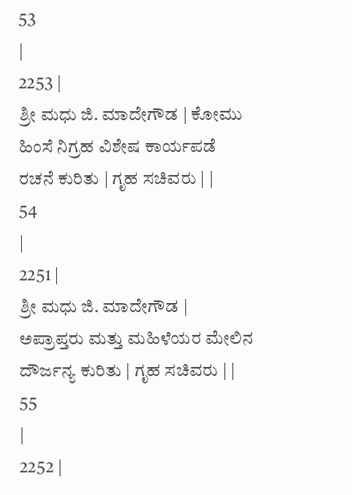53
|
2253 |
ಶ್ರೀ ಮಧು ಜಿ. ಮಾದೇಗೌಡ | ಕೋಮು ಹಿಂಸೆ ನಿಗ್ರಹ ವಿಶೇಷ ಕಾರ್ಯಪಡೆ ರಚನೆ ಕುರಿತು | ಗೃಹ ಸಚಿವರು | |
54
|
2251 |
ಶ್ರೀ ಮಧು ಜಿ. ಮಾದೇಗೌಡ | ಅಪ್ರಾಪ್ತರು ಮತ್ತು ಮಹಿಳೆಯರ ಮೇಲಿನ ದೌರ್ಜನ್ಯ ಕುರಿತು | ಗೃಹ ಸಚಿವರು | |
55
|
2252 |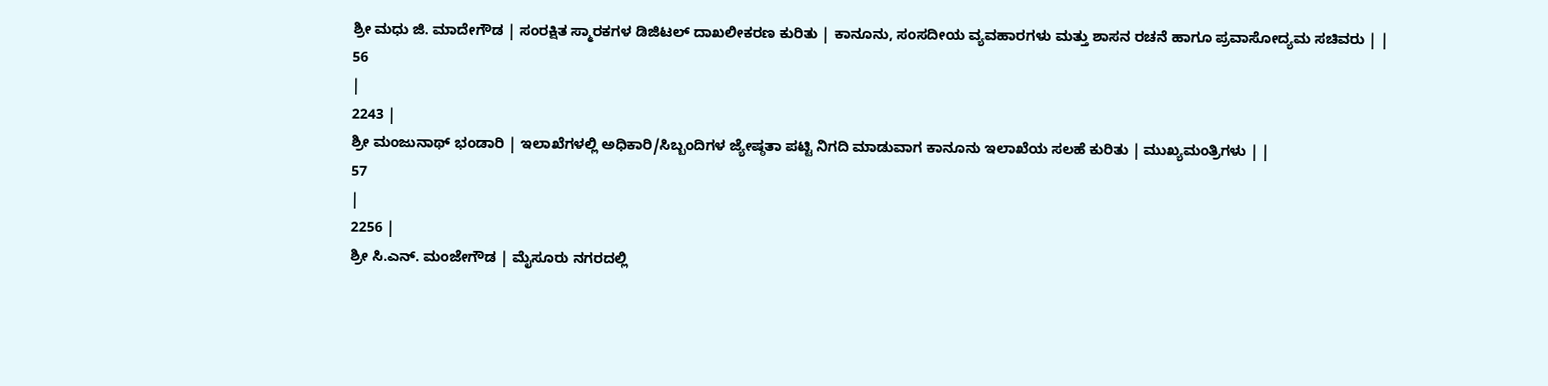ಶ್ರೀ ಮಧು ಜಿ. ಮಾದೇಗೌಡ | ಸಂರಕ್ಷಿತ ಸ್ಮಾರಕಗಳ ಡಿಜಿಟಲ್ ದಾಖಲೀಕರಣ ಕುರಿತು | ಕಾನೂನು, ಸಂಸದೀಯ ವ್ಯವಹಾರಗಳು ಮತ್ತು ಶಾಸನ ರಚನೆ ಹಾಗೂ ಪ್ರವಾಸೋದ್ಯಮ ಸಚಿವರು | |
56
|
2243 |
ಶ್ರೀ ಮಂಜುನಾಥ್ ಭಂಡಾರಿ | ಇಲಾಖೆಗಳಲ್ಲಿ ಅಧಿಕಾರಿ/ಸಿಬ್ಬಂದಿಗಳ ಜ್ಯೇಷ್ಠತಾ ಪಟ್ಟಿ ನಿಗದಿ ಮಾಡುವಾಗ ಕಾನೂನು ಇಲಾಖೆಯ ಸಲಹೆ ಕುರಿತು | ಮುಖ್ಯಮಂತ್ರಿಗಳು | |
57
|
2256 |
ಶ್ರೀ ಸಿ.ಎನ್. ಮಂಜೇಗೌಡ | ಮೈಸೂರು ನಗರದಲ್ಲಿ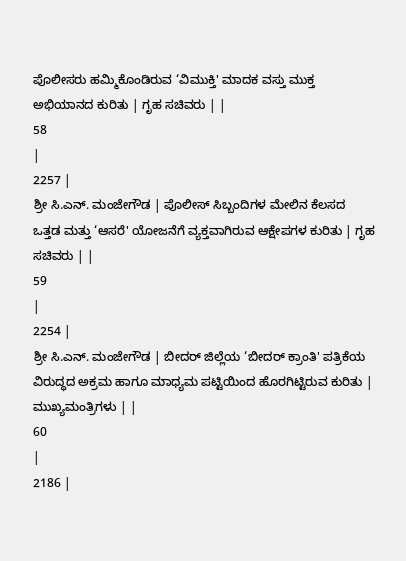ಪೊಲೀಸರು ಹಮ್ಮಿಕೊಂಡಿರುವ ‘ವಿಮುಕ್ತಿ' ಮಾದಕ ವಸ್ತು ಮುಕ್ತ ಅಭಿಯಾನದ ಕುರಿತು | ಗೃಹ ಸಚಿವರು | |
58
|
2257 |
ಶ್ರೀ ಸಿ.ಎನ್. ಮಂಜೇಗೌಡ | ಪೊಲೀಸ್ ಸಿಬ್ಬಂದಿಗಳ ಮೇಲಿನ ಕೆಲಸದ ಒತ್ತಡ ಮತ್ತು ‘ಆಸರೆ' ಯೋಜನೆಗೆ ವ್ಯಕ್ತವಾಗಿರುವ ಆಕ್ಷೇಪಗಳ ಕುರಿತು | ಗೃಹ ಸಚಿವರು | |
59
|
2254 |
ಶ್ರೀ ಸಿ.ಎನ್. ಮಂಜೇಗೌಡ | ಬೀದರ್ ಜಿಲ್ಲೆಯ ‘ಬೀದರ್ ಕ್ರಾಂತಿ' ಪತ್ರಿಕೆಯ ವಿರುದ್ಧದ ಅಕ್ರಮ ಹಾಗೂ ಮಾಧ್ಯಮ ಪಟ್ಟಿಯಿಂದ ಹೊರಗಿಟ್ಟಿರುವ ಕುರಿತು | ಮುಖ್ಯಮಂತ್ರಿಗಳು | |
60
|
2186 |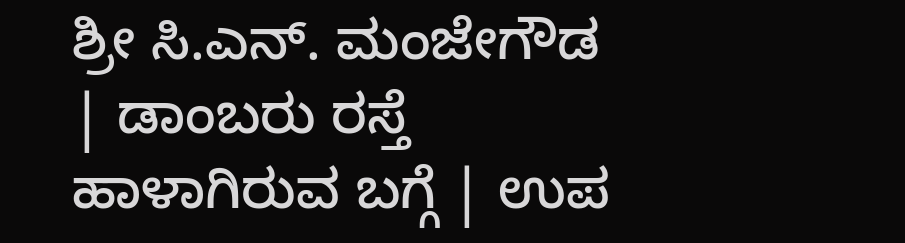ಶ್ರೀ ಸಿ.ಎನ್. ಮಂಜೇಗೌಡ | ಡಾಂಬರು ರಸ್ತೆ ಹಾಳಾಗಿರುವ ಬಗ್ಗೆ | ಉಪ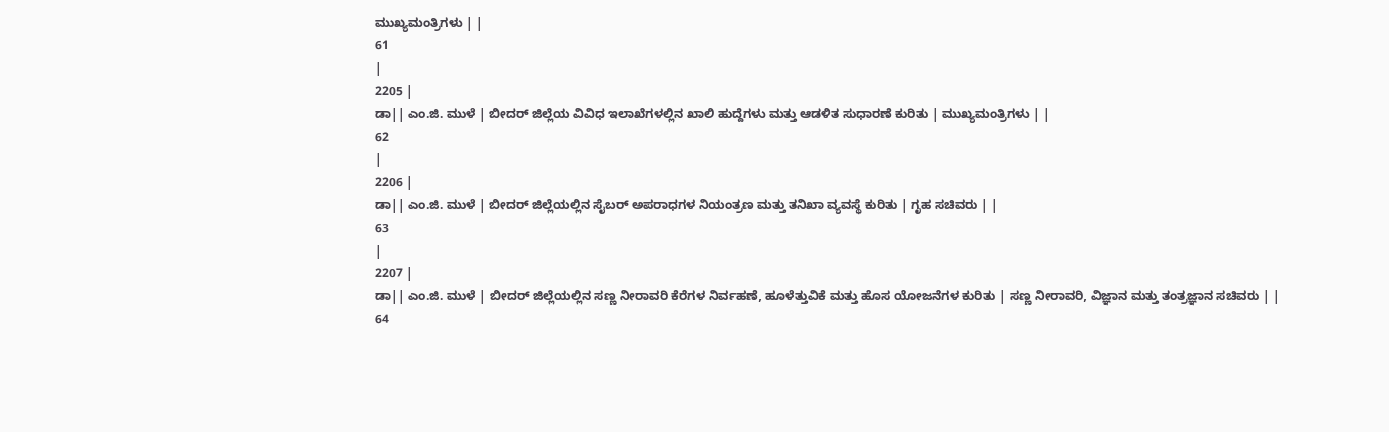ಮುಖ್ಯಮಂತ್ರಿಗಳು | |
61
|
2205 |
ಡಾ|| ಎಂ.ಜಿ. ಮುಳೆ | ಬೀದರ್ ಜಿಲ್ಲೆಯ ವಿವಿಧ ಇಲಾಖೆಗಳಲ್ಲಿನ ಖಾಲಿ ಹುದ್ದೆಗಳು ಮತ್ತು ಆಡಳಿತ ಸುಧಾರಣೆ ಕುರಿತು | ಮುಖ್ಯಮಂತ್ರಿಗಳು | |
62
|
2206 |
ಡಾ|| ಎಂ.ಜಿ. ಮುಳೆ | ಬೀದರ್ ಜಿಲ್ಲೆಯಲ್ಲಿನ ಸೈಬರ್ ಅಪರಾಧಗಳ ನಿಯಂತ್ರಣ ಮತ್ತು ತನಿಖಾ ವ್ಯವಸ್ಥೆ ಕುರಿತು | ಗೃಹ ಸಚಿವರು | |
63
|
2207 |
ಡಾ|| ಎಂ.ಜಿ. ಮುಳೆ | ಬೀದರ್ ಜಿಲ್ಲೆಯಲ್ಲಿನ ಸಣ್ಣ ನೀರಾವರಿ ಕೆರೆಗಳ ನಿರ್ವಹಣೆ, ಹೂಳೆತ್ತುವಿಕೆ ಮತ್ತು ಹೊಸ ಯೋಜನೆಗಳ ಕುರಿತು | ಸಣ್ಣ ನೀರಾವರಿ, ವಿಜ್ಞಾನ ಮತ್ತು ತಂತ್ರಜ್ಞಾನ ಸಚಿವರು | |
64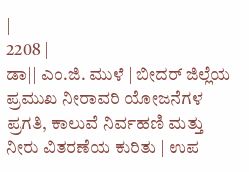|
2208 |
ಡಾ|| ಎಂ.ಜಿ. ಮುಳೆ | ಬೀದರ್ ಜಿಲ್ಲೆಯ ಪ್ರಮುಖ ನೀರಾವರಿ ಯೋಜನೆಗಳ ಪ್ರಗತಿ, ಕಾಲುವೆ ನಿರ್ವಹಣಿ ಮತ್ತು ನೀರು ವಿತರಣೆಯ ಕುರಿತು | ಉಪ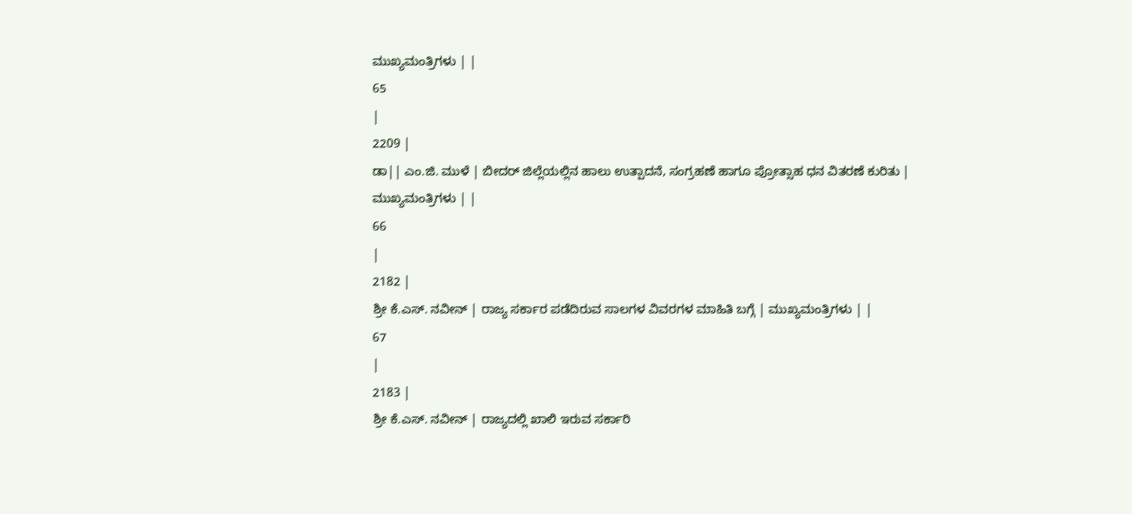ಮುಖ್ಯಮಂತ್ರಿಗಳು | |
65
|
2209 |
ಡಾ|| ಎಂ.ಜಿ. ಮುಳೆ | ಬೀದರ್ ಜಿಲ್ಲೆಯಲ್ಲಿನ ಹಾಲು ಉತ್ಪಾದನೆ, ಸಂಗ್ರಹಣೆ ಹಾಗೂ ಪ್ರೋತ್ಸಾಹ ಧನ ವಿತರಣೆ ಕುರಿತು | ಮುಖ್ಯಮಂತ್ರಿಗಳು | |
66
|
2182 |
ಶ್ರೀ ಕೆ.ಎಸ್. ನವೀನ್ | ರಾಜ್ಯ ಸರ್ಕಾರ ಪಡೆದಿರುವ ಸಾಲಗಳ ವಿವರಗಳ ಮಾಹಿತಿ ಬಗ್ಗೆ | ಮುಖ್ಯಮಂತ್ರಿಗಳು | |
67
|
2183 |
ಶ್ರೀ ಕೆ.ಎಸ್. ನವೀನ್ | ರಾಜ್ಯದಲ್ಲಿ ಖಾಲಿ ಇರುವ ಸರ್ಕಾರಿ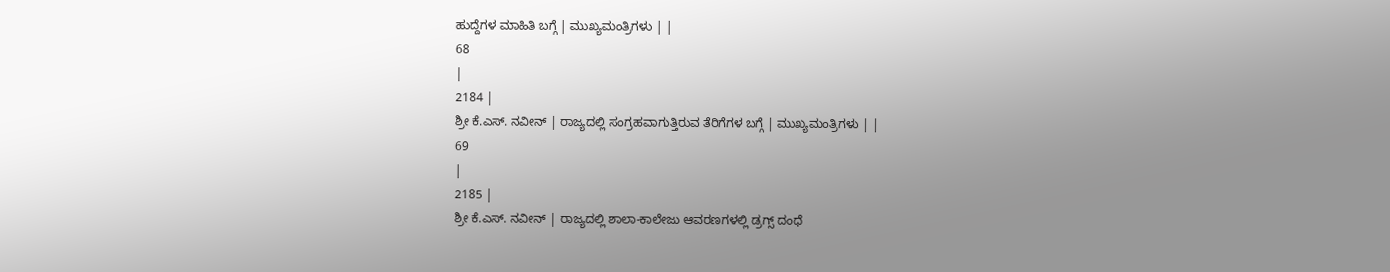ಹುದ್ದೆಗಳ ಮಾಹಿತಿ ಬಗ್ಗೆ | ಮುಖ್ಯಮಂತ್ರಿಗಳು | |
68
|
2184 |
ಶ್ರೀ ಕೆ.ಎಸ್. ನವೀನ್ | ರಾಜ್ಯದಲ್ಲಿ ಸಂಗ್ರಹವಾಗುತ್ತಿರುವ ತೆರಿಗೆಗಳ ಬಗ್ಗೆ | ಮುಖ್ಯಮಂತ್ರಿಗಳು | |
69
|
2185 |
ಶ್ರೀ ಕೆ.ಎಸ್. ನವೀನ್ | ರಾಜ್ಯದಲ್ಲಿ ಶಾಲಾ-ಕಾಲೇಜು ಆವರಣಗಳಲ್ಲಿ ಡ್ರಗ್ಸ್ ದಂಧೆ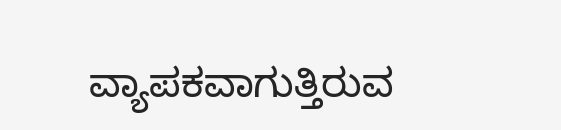ವ್ಯಾಪಕವಾಗುತ್ತಿರುವ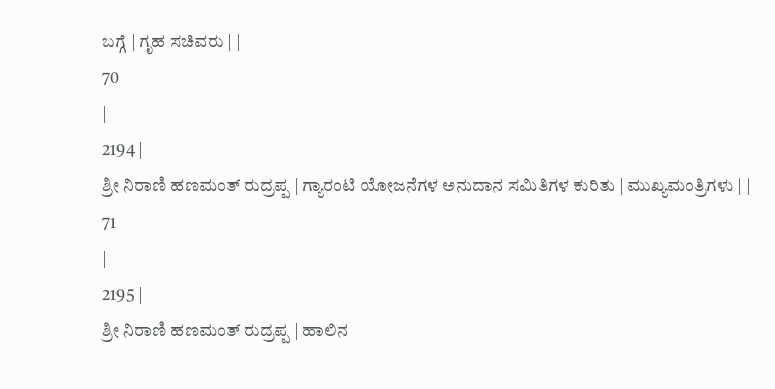ಬಗ್ಗೆ | ಗೃಹ ಸಚಿವರು | |
70
|
2194 |
ಶ್ರೀ ನಿರಾಣಿ ಹಣಮಂತ್ ರುದ್ರಪ್ಪ | ಗ್ಯಾರಂಟಿ ಯೋಜನೆಗಳ ಅನುದಾನ ಸಮಿತಿಗಳ ಕುರಿತು | ಮುಖ್ಯಮಂತ್ರಿಗಳು | |
71
|
2195 |
ಶ್ರೀ ನಿರಾಣಿ ಹಣಮಂತ್ ರುದ್ರಪ್ಪ | ಹಾಲಿನ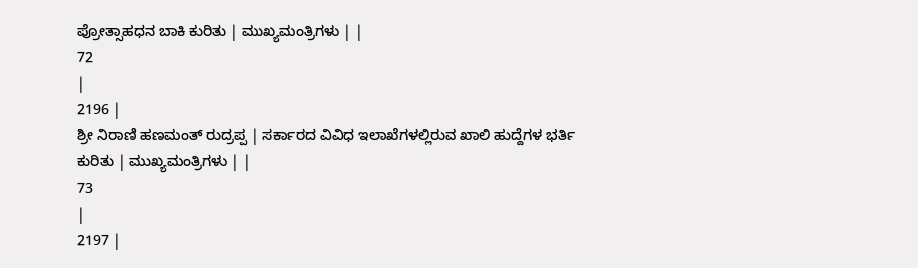ಪ್ರೋತ್ಸಾಹಧನ ಬಾಕಿ ಕುರಿತು | ಮುಖ್ಯಮಂತ್ರಿಗಳು | |
72
|
2196 |
ಶ್ರೀ ನಿರಾಣಿ ಹಣಮಂತ್ ರುದ್ರಪ್ಪ | ಸರ್ಕಾರದ ವಿವಿಧ ಇಲಾಖೆಗಳಲ್ಲಿರುವ ಖಾಲಿ ಹುದ್ದೆಗಳ ಭರ್ತಿ ಕುರಿತು | ಮುಖ್ಯಮಂತ್ರಿಗಳು | |
73
|
2197 |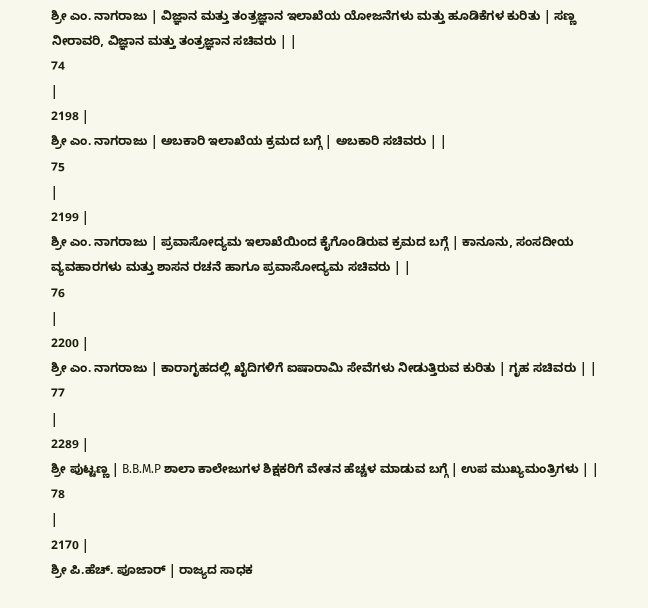ಶ್ರೀ ಎಂ. ನಾಗರಾಜು | ವಿಜ್ಞಾನ ಮತ್ತು ತಂತ್ರಜ್ಞಾನ ಇಲಾಖೆಯ ಯೋಜನೆಗಳು ಮತ್ತು ಹೂಡಿಕೆಗಳ ಕುರಿತು | ಸಣ್ಣ ನೀರಾವರಿ, ವಿಜ್ಞಾನ ಮತ್ತು ತಂತ್ರಜ್ಞಾನ ಸಚಿವರು | |
74
|
2198 |
ಶ್ರೀ ಎಂ. ನಾಗರಾಜು | ಅಬಕಾರಿ ಇಲಾಖೆಯ ಕ್ರಮದ ಬಗ್ಗೆ | ಅಬಕಾರಿ ಸಚಿವರು | |
75
|
2199 |
ಶ್ರೀ ಎಂ. ನಾಗರಾಜು | ಪ್ರವಾಸೋದ್ಯಮ ಇಲಾಖೆಯಿಂದ ಕೈಗೊಂಡಿರುವ ಕ್ರಮದ ಬಗ್ಗೆ | ಕಾನೂನು, ಸಂಸದೀಯ ವ್ಯವಹಾರಗಳು ಮತ್ತು ಶಾಸನ ರಚನೆ ಹಾಗೂ ಪ್ರವಾಸೋದ್ಯಮ ಸಚಿವರು | |
76
|
2200 |
ಶ್ರೀ ಎಂ. ನಾಗರಾಜು | ಕಾರಾಗೃಹದಲ್ಲಿ ಖೈದಿಗಳಿಗೆ ಐಷಾರಾಮಿ ಸೇವೆಗಳು ನೀಡುತ್ತಿರುವ ಕುರಿತು | ಗೃಹ ಸಚಿವರು | |
77
|
2289 |
ಶ್ರೀ ಪುಟ್ಟಣ್ಣ | B.B.M.P ಶಾಲಾ ಕಾಲೇಜುಗಳ ಶಿಕ್ಷಕರಿಗೆ ವೇತನ ಹೆಚ್ಚಳ ಮಾಡುವ ಬಗ್ಗೆ | ಉಪ ಮುಖ್ಯಮಂತ್ರಿಗಳು | |
78
|
2170 |
ಶ್ರೀ ಪಿ.ಹೆಚ್. ಪೂಜಾರ್ | ರಾಜ್ಯದ ಸಾಧಕ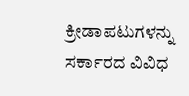ಕ್ರೀಡಾಪಟುಗಳನ್ನು ಸರ್ಕಾರದ ವಿವಿಧ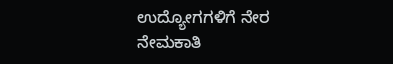ಉದ್ಯೋಗಗಳಿಗೆ ನೇರ ನೇಮಕಾತಿ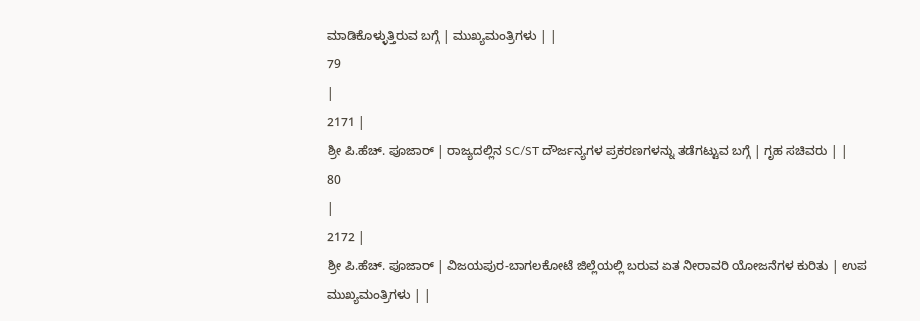ಮಾಡಿಕೊಳ್ಳುತ್ತಿರುವ ಬಗ್ಗೆ | ಮುಖ್ಯಮಂತ್ರಿಗಳು | |
79
|
2171 |
ಶ್ರೀ ಪಿ.ಹೆಚ್. ಪೂಜಾರ್ | ರಾಜ್ಯದಲ್ಲಿನ SC/ST ದೌರ್ಜನ್ಯಗಳ ಪ್ರಕರಣಗಳನ್ನು ತಡೆಗಟ್ಟುವ ಬಗ್ಗೆ | ಗೃಹ ಸಚಿವರು | |
80
|
2172 |
ಶ್ರೀ ಪಿ.ಹೆಚ್. ಪೂಜಾರ್ | ವಿಜಯಪುರ-ಬಾಗಲಕೋಟೆ ಜಿಲ್ಲೆಯಲ್ಲಿ ಬರುವ ಏತ ನೀರಾವರಿ ಯೋಜನೆಗಳ ಕುರಿತು | ಉಪ ಮುಖ್ಯಮಂತ್ರಿಗಳು | |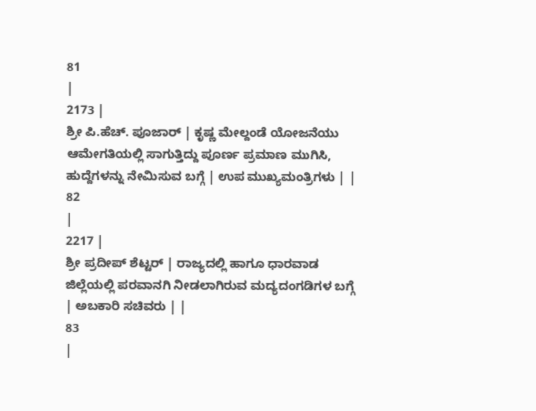81
|
2173 |
ಶ್ರೀ ಪಿ.ಹೆಚ್. ಪೂಜಾರ್ | ಕೃಷ್ಣ ಮೇಲ್ದಂಡೆ ಯೋಜನೆಯು ಆಮೇಗತಿಯಲ್ಲಿ ಸಾಗುತ್ತಿದ್ದು ಪೂರ್ಣ ಪ್ರಮಾಣ ಮುಗಿಸಿ, ಹುದ್ದೆಗಳನ್ನು ನೇಮಿಸುವ ಬಗ್ಗೆ | ಉಪ ಮುಖ್ಯಮಂತ್ರಿಗಳು | |
82
|
2217 |
ಶ್ರೀ ಪ್ರದೀಪ್ ಶೆಟ್ಟರ್ | ರಾಜ್ಯದಲ್ಲಿ ಹಾಗೂ ಧಾರವಾಡ ಜಿಲ್ಲೆಯಲ್ಲಿ ಪರವಾನಗಿ ನೀಡಲಾಗಿರುವ ಮದ್ಯದಂಗಡಿಗಳ ಬಗ್ಗೆ | ಅಬಕಾರಿ ಸಚಿವರು | |
83
|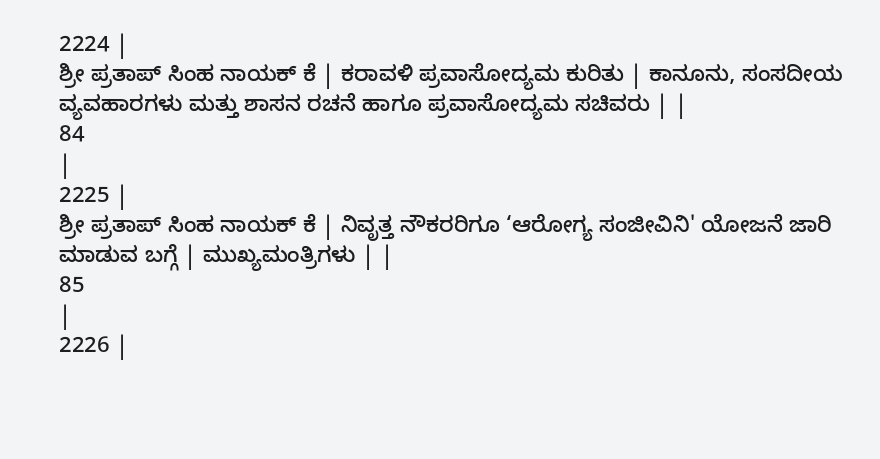2224 |
ಶ್ರೀ ಪ್ರತಾಪ್ ಸಿಂಹ ನಾಯಕ್ ಕೆ | ಕರಾವಳಿ ಪ್ರವಾಸೋದ್ಯಮ ಕುರಿತು | ಕಾನೂನು, ಸಂಸದೀಯ ವ್ಯವಹಾರಗಳು ಮತ್ತು ಶಾಸನ ರಚನೆ ಹಾಗೂ ಪ್ರವಾಸೋದ್ಯಮ ಸಚಿವರು | |
84
|
2225 |
ಶ್ರೀ ಪ್ರತಾಪ್ ಸಿಂಹ ನಾಯಕ್ ಕೆ | ನಿವೃತ್ತ ನೌಕರರಿಗೂ ‘ಆರೋಗ್ಯ ಸಂಜೀವಿನಿ' ಯೋಜನೆ ಜಾರಿ ಮಾಡುವ ಬಗ್ಗೆ | ಮುಖ್ಯಮಂತ್ರಿಗಳು | |
85
|
2226 |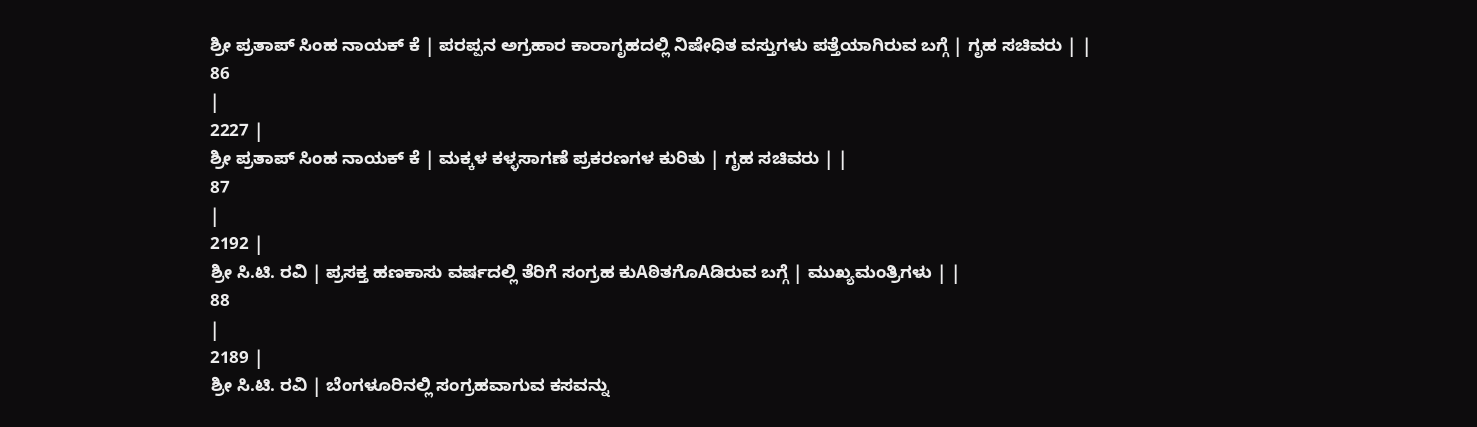ಶ್ರೀ ಪ್ರತಾಪ್ ಸಿಂಹ ನಾಯಕ್ ಕೆ | ಪರಪ್ಪನ ಅಗ್ರಹಾರ ಕಾರಾಗೃಹದಲ್ಲಿ ನಿಷೇಧಿತ ವಸ್ತುಗಳು ಪತ್ತೆಯಾಗಿರುವ ಬಗ್ಗೆ | ಗೃಹ ಸಚಿವರು | |
86
|
2227 |
ಶ್ರೀ ಪ್ರತಾಪ್ ಸಿಂಹ ನಾಯಕ್ ಕೆ | ಮಕ್ಕಳ ಕಳ್ಳಸಾಗಣೆ ಪ್ರಕರಣಗಳ ಕುರಿತು | ಗೃಹ ಸಚಿವರು | |
87
|
2192 |
ಶ್ರೀ ಸಿ.ಟಿ. ರವಿ | ಪ್ರಸಕ್ತ ಹಣಕಾಸು ವರ್ಷದಲ್ಲಿ ತೆರಿಗೆ ಸಂಗ್ರಹ ಕುAಠಿತಗೊAಡಿರುವ ಬಗ್ಗೆ | ಮುಖ್ಯಮಂತ್ರಿಗಳು | |
88
|
2189 |
ಶ್ರೀ ಸಿ.ಟಿ. ರವಿ | ಬೆಂಗಳೂರಿನಲ್ಲಿ ಸಂಗ್ರಹವಾಗುವ ಕಸವನ್ನು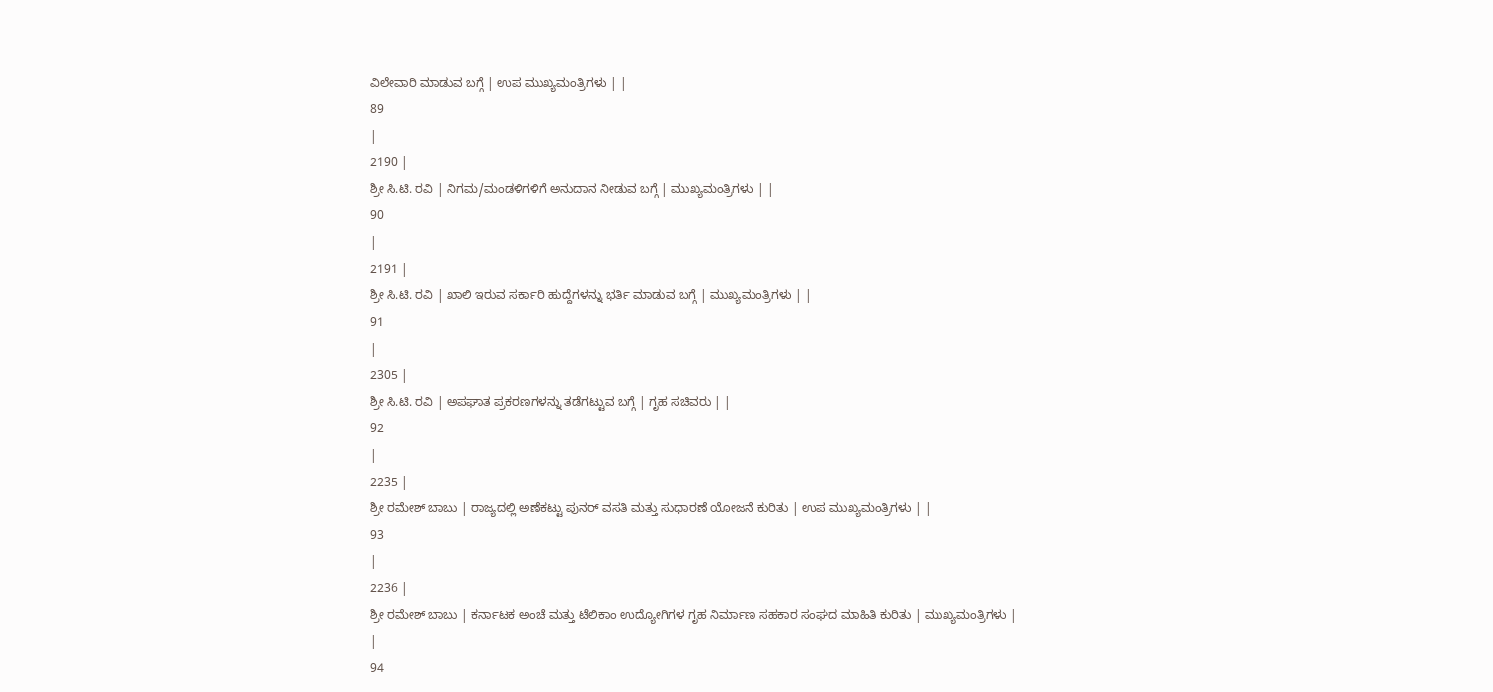ವಿಲೇವಾರಿ ಮಾಡುವ ಬಗ್ಗೆ | ಉಪ ಮುಖ್ಯಮಂತ್ರಿಗಳು | |
89
|
2190 |
ಶ್ರೀ ಸಿ.ಟಿ. ರವಿ | ನಿಗಮ/ಮಂಡಳಿಗಳಿಗೆ ಅನುದಾನ ನೀಡುವ ಬಗ್ಗೆ | ಮುಖ್ಯಮಂತ್ರಿಗಳು | |
90
|
2191 |
ಶ್ರೀ ಸಿ.ಟಿ. ರವಿ | ಖಾಲಿ ಇರುವ ಸರ್ಕಾರಿ ಹುದ್ದೆಗಳನ್ನು ಭರ್ತಿ ಮಾಡುವ ಬಗ್ಗೆ | ಮುಖ್ಯಮಂತ್ರಿಗಳು | |
91
|
2305 |
ಶ್ರೀ ಸಿ.ಟಿ. ರವಿ | ಅಪಘಾತ ಪ್ರಕರಣಗಳನ್ನು ತಡೆಗಟ್ಟುವ ಬಗ್ಗೆ | ಗೃಹ ಸಚಿವರು | |
92
|
2235 |
ಶ್ರೀ ರಮೇಶ್ ಬಾಬು | ರಾಜ್ಯದಲ್ಲಿ ಅಣೆಕಟ್ಟು ಪುನರ್ ವಸತಿ ಮತ್ತು ಸುಧಾರಣೆ ಯೋಜನೆ ಕುರಿತು | ಉಪ ಮುಖ್ಯಮಂತ್ರಿಗಳು | |
93
|
2236 |
ಶ್ರೀ ರಮೇಶ್ ಬಾಬು | ಕರ್ನಾಟಕ ಅಂಚೆ ಮತ್ತು ಟೆಲಿಕಾಂ ಉದ್ಯೋಗಿಗಳ ಗೃಹ ನಿರ್ಮಾಣ ಸಹಕಾರ ಸಂಘದ ಮಾಹಿತಿ ಕುರಿತು | ಮುಖ್ಯಮಂತ್ರಿಗಳು | |
94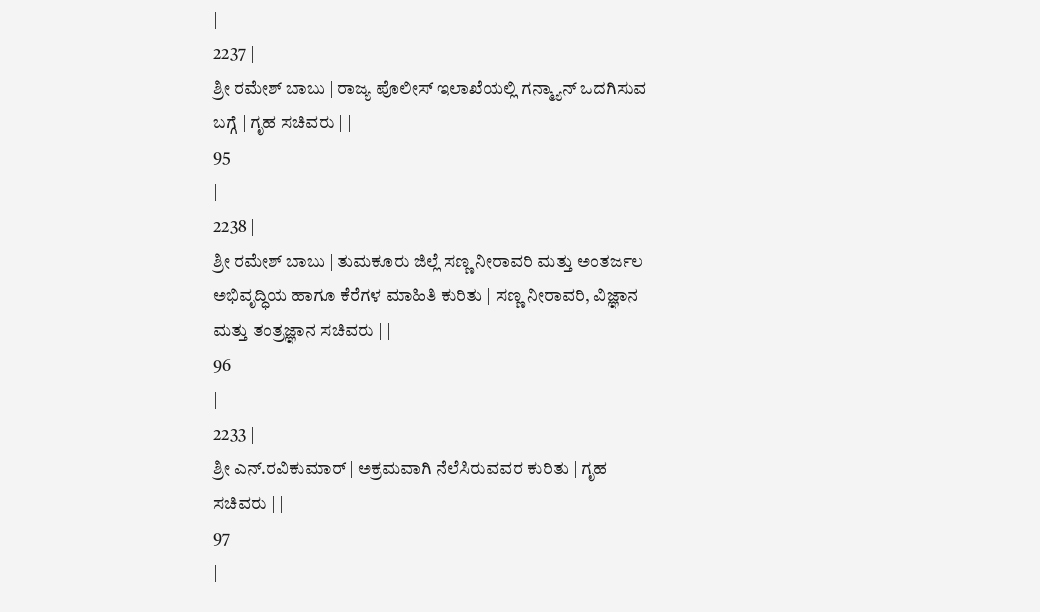|
2237 |
ಶ್ರೀ ರಮೇಶ್ ಬಾಬು | ರಾಜ್ಯ ಪೊಲೀಸ್ ಇಲಾಖೆಯಲ್ಲಿ ಗನ್ಮ್ಯಾನ್ ಒದಗಿಸುವ ಬಗ್ಗೆ | ಗೃಹ ಸಚಿವರು | |
95
|
2238 |
ಶ್ರೀ ರಮೇಶ್ ಬಾಬು | ತುಮಕೂರು ಜಿಲ್ಲೆ ಸಣ್ಣ ನೀರಾವರಿ ಮತ್ತು ಅಂತರ್ಜಲ ಅಭಿವೃದ್ಧಿಯ ಹಾಗೂ ಕೆರೆಗಳ ಮಾಹಿತಿ ಕುರಿತು | ಸಣ್ಣ ನೀರಾವರಿ, ವಿಜ್ಞಾನ ಮತ್ತು ತಂತ್ರಜ್ಞಾನ ಸಚಿವರು | |
96
|
2233 |
ಶ್ರೀ ಎನ್.ರವಿಕುಮಾರ್ | ಅಕ್ರಮವಾಗಿ ನೆಲೆಸಿರುವವರ ಕುರಿತು | ಗೃಹ ಸಚಿವರು | |
97
|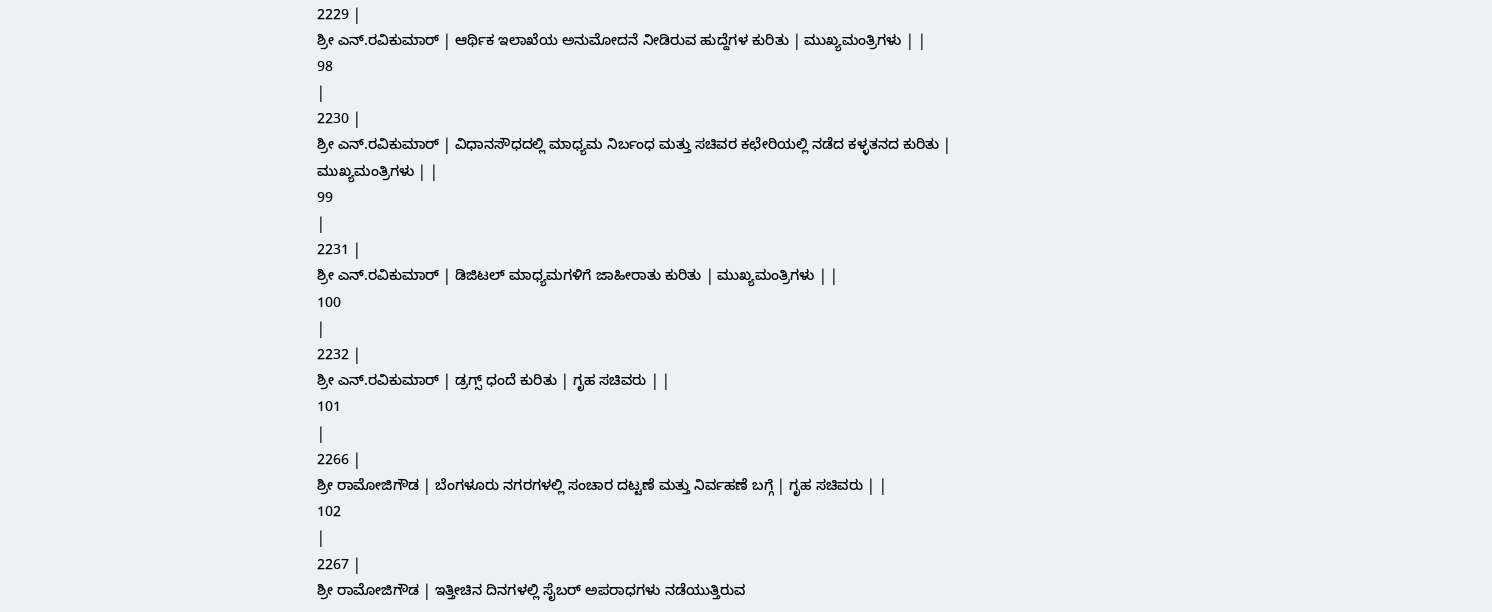2229 |
ಶ್ರೀ ಎನ್.ರವಿಕುಮಾರ್ | ಆರ್ಥಿಕ ಇಲಾಖೆಯ ಅನುಮೋದನೆ ನೀಡಿರುವ ಹುದ್ದೆಗಳ ಕುರಿತು | ಮುಖ್ಯಮಂತ್ರಿಗಳು | |
98
|
2230 |
ಶ್ರೀ ಎನ್.ರವಿಕುಮಾರ್ | ವಿಧಾನಸೌಧದಲ್ಲಿ ಮಾಧ್ಯಮ ನಿರ್ಬಂಧ ಮತ್ತು ಸಚಿವರ ಕಛೇರಿಯಲ್ಲಿ ನಡೆದ ಕಳ್ಳತನದ ಕುರಿತು | ಮುಖ್ಯಮಂತ್ರಿಗಳು | |
99
|
2231 |
ಶ್ರೀ ಎನ್.ರವಿಕುಮಾರ್ | ಡಿಜಿಟಲ್ ಮಾಧ್ಯಮಗಳಿಗೆ ಜಾಹೀರಾತು ಕುರಿತು | ಮುಖ್ಯಮಂತ್ರಿಗಳು | |
100
|
2232 |
ಶ್ರೀ ಎನ್.ರವಿಕುಮಾರ್ | ಡ್ರಗ್ಸ್ ಧಂದೆ ಕುರಿತು | ಗೃಹ ಸಚಿವರು | |
101
|
2266 |
ಶ್ರೀ ರಾಮೋಜಿಗೌಡ | ಬೆಂಗಳೂರು ನಗರಗಳಲ್ಲಿ ಸಂಚಾರ ದಟ್ಟಣೆ ಮತ್ತು ನಿರ್ವಹಣೆ ಬಗ್ಗೆ | ಗೃಹ ಸಚಿವರು | |
102
|
2267 |
ಶ್ರೀ ರಾಮೋಜಿಗೌಡ | ಇತ್ತೀಚಿನ ದಿನಗಳಲ್ಲಿ ಸೈಬರ್ ಅಪರಾಧಗಳು ನಡೆಯುತ್ತಿರುವ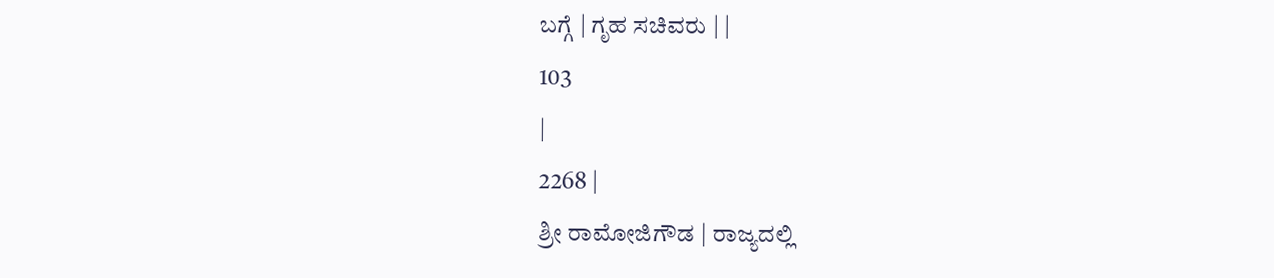ಬಗ್ಗೆ | ಗೃಹ ಸಚಿವರು | |
103
|
2268 |
ಶ್ರೀ ರಾಮೋಜಿಗೌಡ | ರಾಜ್ಯದಲ್ಲಿ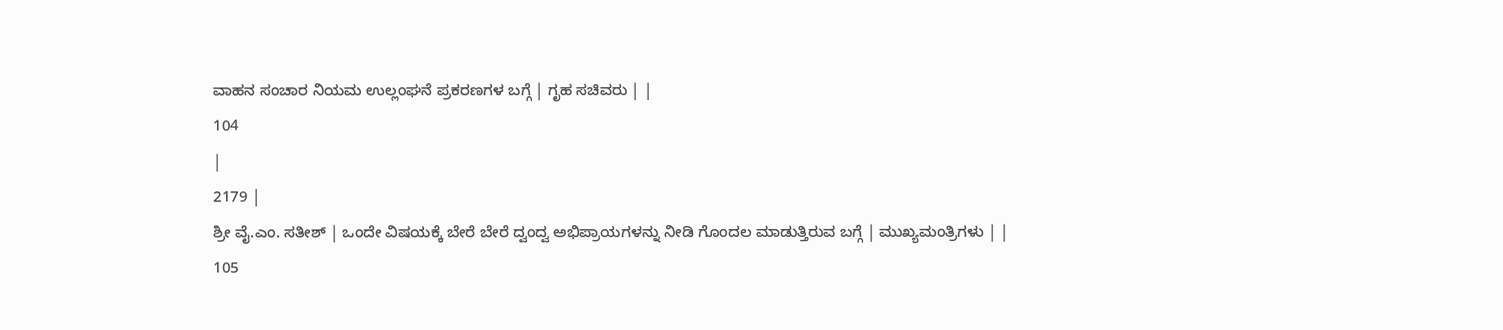ವಾಹನ ಸಂಚಾರ ನಿಯಮ ಉಲ್ಲಂಘನೆ ಪ್ರಕರಣಗಳ ಬಗ್ಗೆ | ಗೃಹ ಸಚಿವರು | |
104
|
2179 |
ಶ್ರೀ ವೈ.ಎಂ. ಸತೀಶ್ | ಒಂದೇ ವಿಷಯಕ್ಕೆ ಬೇರೆ ಬೇರೆ ದ್ವಂದ್ವ ಅಭಿಪ್ರಾಯಗಳನ್ನು ನೀಡಿ ಗೊಂದಲ ಮಾಡುತ್ತಿರುವ ಬಗ್ಗೆ | ಮುಖ್ಯಮಂತ್ರಿಗಳು | |
105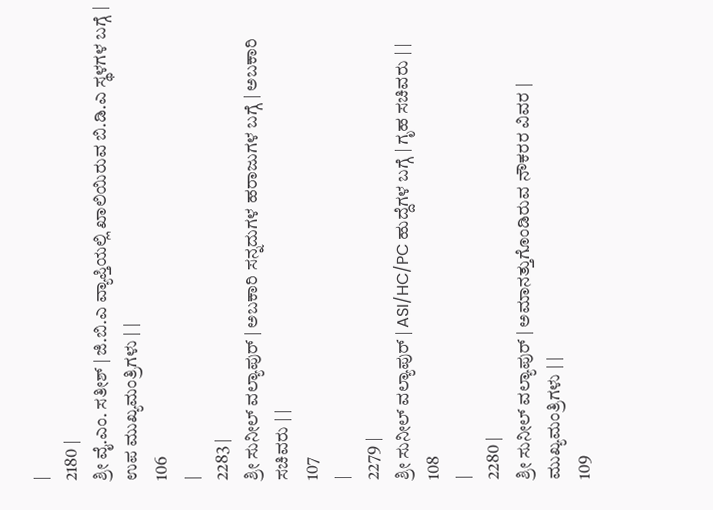|
2180 |
ಶ್ರೀ ವೈ.ಎಂ. ಸತೀಶ್ | ಜಿ.ಬಿ.ಎ ವ್ಯಾಪ್ತಿಯಲ್ಲಿ ಖಾಲಿಯಿರುವ ಬಿ.ಡಿ.ಎ ಸ್ಥಳಗಳ ಬಗ್ಗೆ | ಉಪ ಮುಖ್ಯಮಂತ್ರಿಗಳು | |
106
|
2283 |
ಶ್ರೀ ಸುನೀಲ್ ವಲ್ಯಾಪುರ್ | ಅಬಕಾರಿ ಸನ್ನದುಗಳ ಹರಾಜುಗಳ ಬಗ್ಗೆ | ಅಬಕಾರಿ ಸಚಿವರು | |
107
|
2279 |
ಶ್ರೀ ಸುನೀಲ್ ವಲ್ಯಾಪುರ್ | ASI/HC/PC ಹುದ್ದೆಗಳ ಬಗ್ಗೆ | ಗೃಹ ಸಚಿವರು | |
108
|
2280 |
ಶ್ರೀ ಸುನೀಲ್ ವಲ್ಯಾಪುರ್ | ಅಮಾನತ್ತುಗೊಂಡಿರುವ ನೌಕರರ ವಿವರ | ಮುಖ್ಯಮಂತ್ರಿಗಳು | |
109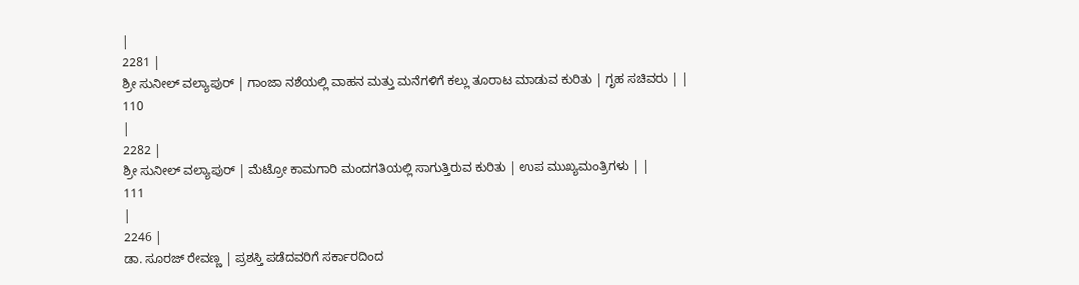|
2281 |
ಶ್ರೀ ಸುನೀಲ್ ವಲ್ಯಾಪುರ್ | ಗಾಂಜಾ ನಶೆಯಲ್ಲಿ ವಾಹನ ಮತ್ತು ಮನೆಗಳಿಗೆ ಕಲ್ಲು ತೂರಾಟ ಮಾಡುವ ಕುರಿತು | ಗೃಹ ಸಚಿವರು | |
110
|
2282 |
ಶ್ರೀ ಸುನೀಲ್ ವಲ್ಯಾಪುರ್ | ಮೆಟ್ರೋ ಕಾಮಗಾರಿ ಮಂದಗತಿಯಲ್ಲಿ ಸಾಗುತ್ತಿರುವ ಕುರಿತು | ಉಪ ಮುಖ್ಯಮಂತ್ರಿಗಳು | |
111
|
2246 |
ಡಾ. ಸೂರಜ್ ರೇವಣ್ಣ | ಪ್ರಶಸ್ತಿ ಪಡೆದವರಿಗೆ ಸರ್ಕಾರದಿಂದ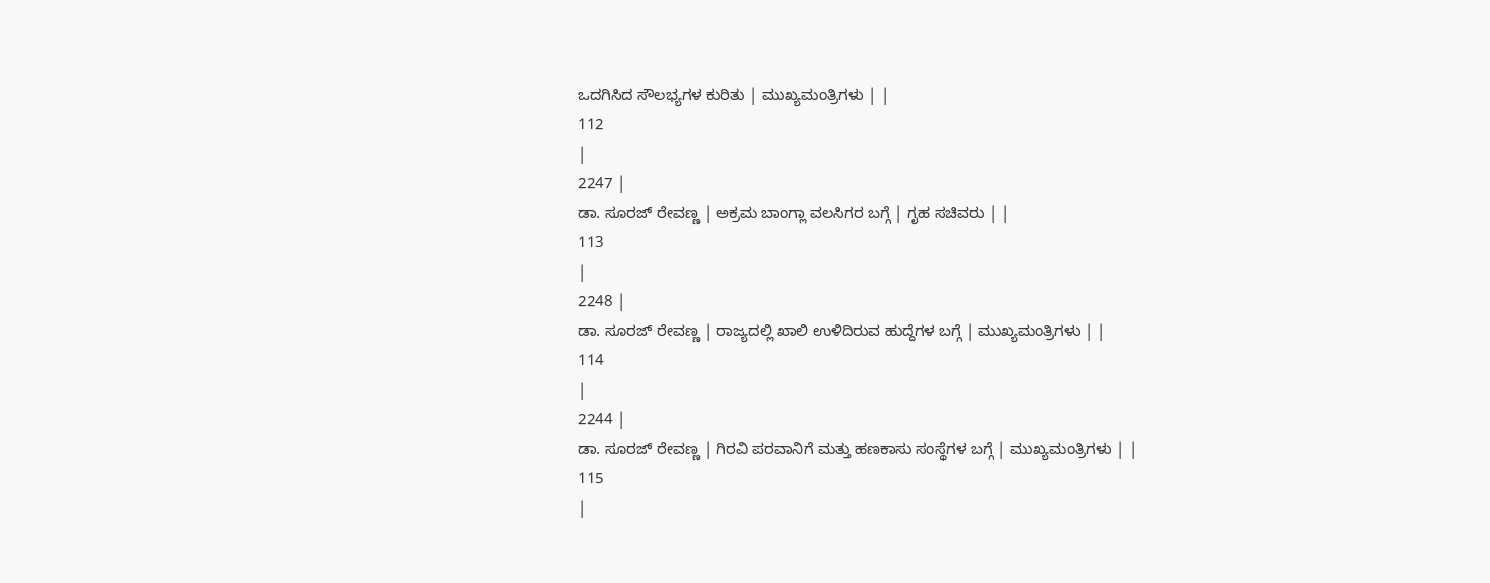ಒದಗಿಸಿದ ಸೌಲಭ್ಯಗಳ ಕುರಿತು | ಮುಖ್ಯಮಂತ್ರಿಗಳು | |
112
|
2247 |
ಡಾ. ಸೂರಜ್ ರೇವಣ್ಣ | ಅಕ್ರಮ ಬಾಂಗ್ಲಾ ವಲಸಿಗರ ಬಗ್ಗೆ | ಗೃಹ ಸಚಿವರು | |
113
|
2248 |
ಡಾ. ಸೂರಜ್ ರೇವಣ್ಣ | ರಾಜ್ಯದಲ್ಲಿ ಖಾಲಿ ಉಳಿದಿರುವ ಹುದ್ದೆಗಳ ಬಗ್ಗೆ | ಮುಖ್ಯಮಂತ್ರಿಗಳು | |
114
|
2244 |
ಡಾ. ಸೂರಜ್ ರೇವಣ್ಣ | ಗಿರವಿ ಪರವಾನಿಗೆ ಮತ್ತು ಹಣಕಾಸು ಸಂಸ್ಥೆಗಳ ಬಗ್ಗೆ | ಮುಖ್ಯಮಂತ್ರಿಗಳು | |
115
|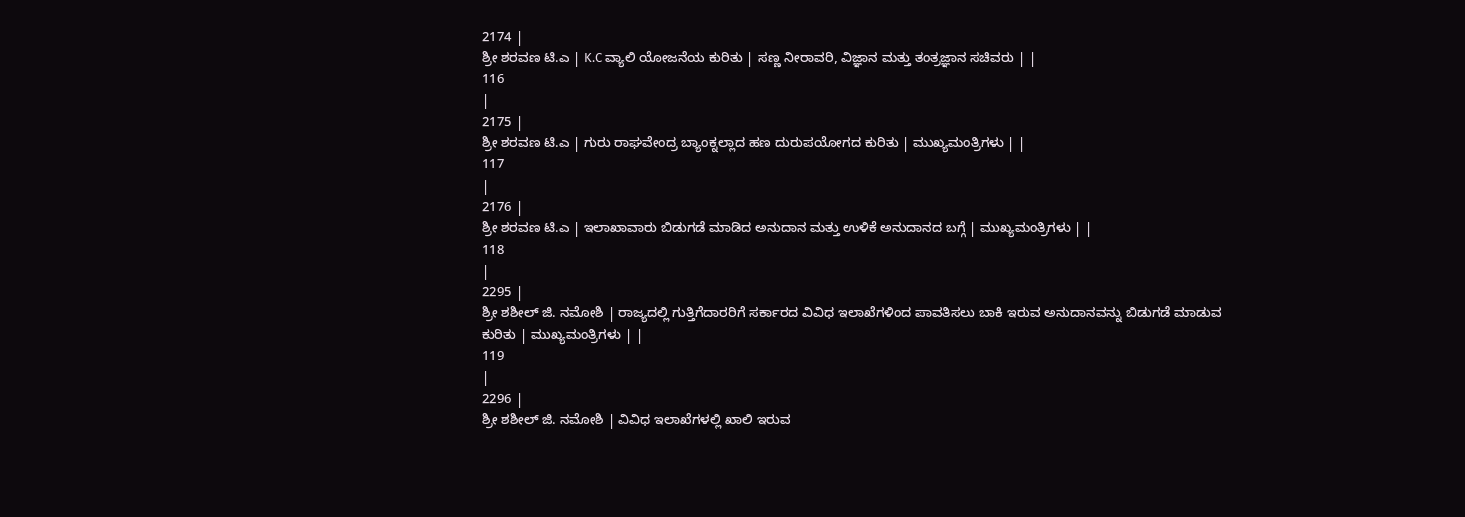2174 |
ಶ್ರೀ ಶರವಣ ಟಿ.ಎ | K.C ವ್ಯಾಲಿ ಯೋಜನೆಯ ಕುರಿತು | ಸಣ್ಣ ನೀರಾವರಿ, ವಿಜ್ಞಾನ ಮತ್ತು ತಂತ್ರಜ್ಞಾನ ಸಚಿವರು | |
116
|
2175 |
ಶ್ರೀ ಶರವಣ ಟಿ.ಎ | ಗುರು ರಾಘವೇಂದ್ರ ಬ್ಯಾಂಕ್ನಲ್ಲಾದ ಹಣ ದುರುಪಯೋಗದ ಕುರಿತು | ಮುಖ್ಯಮಂತ್ರಿಗಳು | |
117
|
2176 |
ಶ್ರೀ ಶರವಣ ಟಿ.ಎ | ಇಲಾಖಾವಾರು ಬಿಡುಗಡೆ ಮಾಡಿದ ಅನುದಾನ ಮತ್ತು ಉಳಿಕೆ ಅನುದಾನದ ಬಗ್ಗೆ | ಮುಖ್ಯಮಂತ್ರಿಗಳು | |
118
|
2295 |
ಶ್ರೀ ಶಶೀಲ್ ಜಿ. ನಮೋಶಿ | ರಾಜ್ಯದಲ್ಲಿ ಗುತ್ತಿಗೆದಾರರಿಗೆ ಸರ್ಕಾರದ ವಿವಿಧ ಇಲಾಖೆಗಳಿಂದ ಪಾವತಿಸಲು ಬಾಕಿ ಇರುವ ಅನುದಾನವನ್ನು ಬಿಡುಗಡೆ ಮಾಡುವ ಕುರಿತು | ಮುಖ್ಯಮಂತ್ರಿಗಳು | |
119
|
2296 |
ಶ್ರೀ ಶಶೀಲ್ ಜಿ. ನಮೋಶಿ | ವಿವಿಧ ಇಲಾಖೆಗಳಲ್ಲಿ ಖಾಲಿ ಇರುವ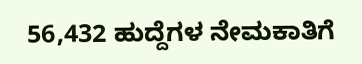56,432 ಹುದ್ದೆಗಳ ನೇಮಕಾತಿಗೆ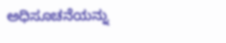ಅಧಿಸೂಚನೆಯನ್ನು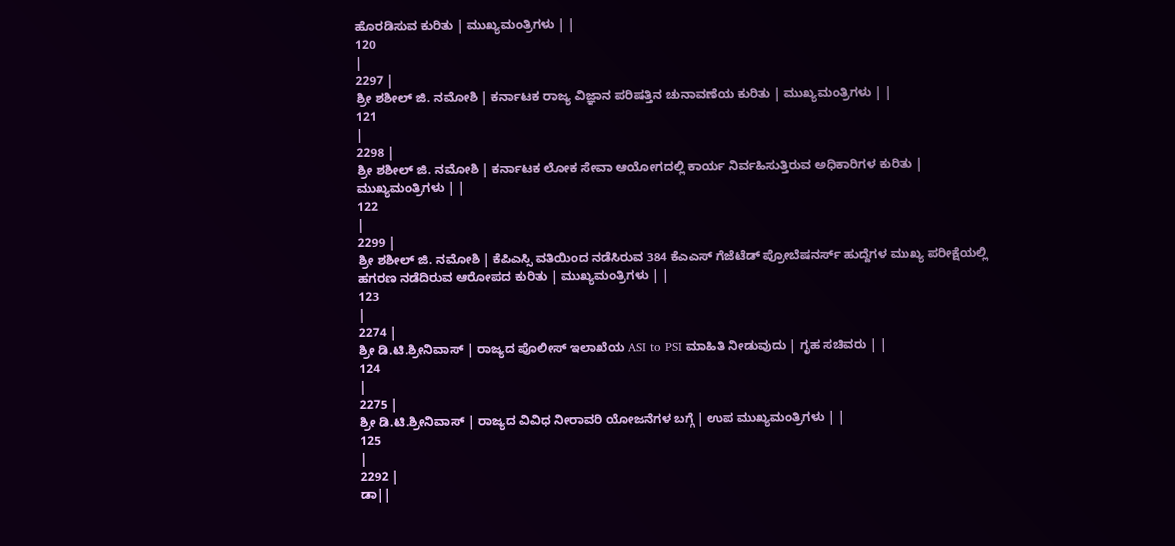ಹೊರಡಿಸುವ ಕುರಿತು | ಮುಖ್ಯಮಂತ್ರಿಗಳು | |
120
|
2297 |
ಶ್ರೀ ಶಶೀಲ್ ಜಿ. ನಮೋಶಿ | ಕರ್ನಾಟಕ ರಾಜ್ಯ ವಿಜ್ಞಾನ ಪರಿಷತ್ತಿನ ಚುನಾವಣೆಯ ಕುರಿತು | ಮುಖ್ಯಮಂತ್ರಿಗಳು | |
121
|
2298 |
ಶ್ರೀ ಶಶೀಲ್ ಜಿ. ನಮೋಶಿ | ಕರ್ನಾಟಕ ಲೋಕ ಸೇವಾ ಆಯೋಗದಲ್ಲಿ ಕಾರ್ಯ ನಿರ್ವಹಿಸುತ್ತಿರುವ ಅಧಿಕಾರಿಗಳ ಕುರಿತು | ಮುಖ್ಯಮಂತ್ರಿಗಳು | |
122
|
2299 |
ಶ್ರೀ ಶಶೀಲ್ ಜಿ. ನಮೋಶಿ | ಕೆಪಿಎಸ್ಸಿ ವತಿಯಿಂದ ನಡೆಸಿರುವ 384 ಕೆಎಎಸ್ ಗೆಜೆಟೆಡ್ ಪ್ರೋಬೆಷನರ್ಸ್ ಹುದ್ದೆಗಳ ಮುಖ್ಯ ಪರೀಕ್ಷೆಯಲ್ಲಿ ಹಗರಣ ನಡೆದಿರುವ ಆರೋಪದ ಕುರಿತು | ಮುಖ್ಯಮಂತ್ರಿಗಳು | |
123
|
2274 |
ಶ್ರೀ ಡಿ.ಟಿ.ಶ್ರೀನಿವಾಸ್ | ರಾಜ್ಯದ ಪೊಲೀಸ್ ಇಲಾಖೆಯ ASI to PSI ಮಾಹಿತಿ ನೀಡುವುದು | ಗೃಹ ಸಚಿವರು | |
124
|
2275 |
ಶ್ರೀ ಡಿ.ಟಿ.ಶ್ರೀನಿವಾಸ್ | ರಾಜ್ಯದ ವಿವಿಧ ನೀರಾವರಿ ಯೋಜನೆಗಳ ಬಗ್ಗೆ | ಉಪ ಮುಖ್ಯಮಂತ್ರಿಗಳು | |
125
|
2292 |
ಡಾ||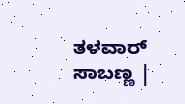ತಳವಾರ್ ಸಾಬಣ್ಣ |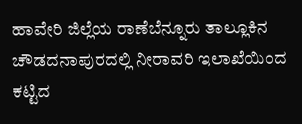ಹಾವೇರಿ ಜಿಲ್ಲೆಯ ರಾಣೆಬೆನ್ನೂರು ತಾಲ್ಲೂಕಿನ ಚೌಡದನಾಪುರದಲ್ಲಿ ನೀರಾವರಿ ಇಲಾಖೆಯಿಂದ ಕಟ್ಟಿದ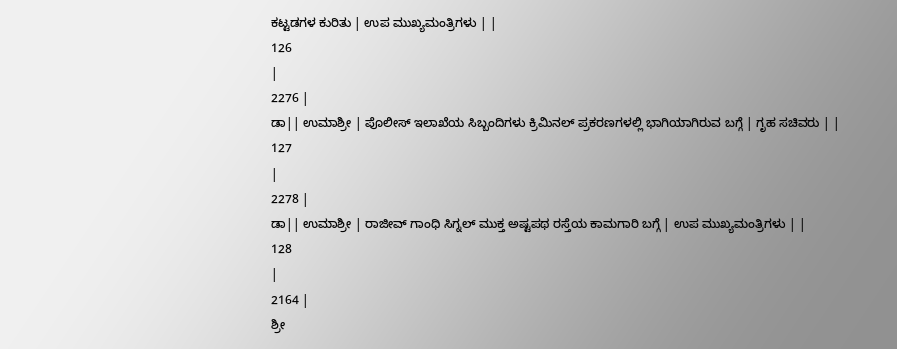ಕಟ್ಟಡಗಳ ಕುರಿತು | ಉಪ ಮುಖ್ಯಮಂತ್ರಿಗಳು | |
126
|
2276 |
ಡಾ|| ಉಮಾಶ್ರೀ | ಪೊಲೀಸ್ ಇಲಾಖೆಯ ಸಿಬ್ಬಂದಿಗಳು ಕ್ರಿಮಿನಲ್ ಪ್ರಕರಣಗಳಲ್ಲಿ ಭಾಗಿಯಾಗಿರುವ ಬಗ್ಗೆ | ಗೃಹ ಸಚಿವರು | |
127
|
2278 |
ಡಾ|| ಉಮಾಶ್ರೀ | ರಾಜೀವ್ ಗಾಂಧಿ ಸಿಗ್ನಲ್ ಮುಕ್ತ ಅಷ್ಟಪಥ ರಸ್ತೆಯ ಕಾಮಗಾರಿ ಬಗ್ಗೆ | ಉಪ ಮುಖ್ಯಮಂತ್ರಿಗಳು | |
128
|
2164 |
ಶ್ರೀ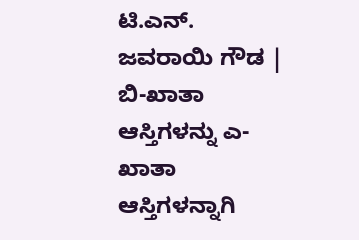ಟಿ.ಎನ್. ಜವರಾಯಿ ಗೌಡ | ಬಿ-ಖಾತಾ ಆಸ್ತಿಗಳನ್ನು ಎ-ಖಾತಾ ಆಸ್ತಿಗಳನ್ನಾಗಿ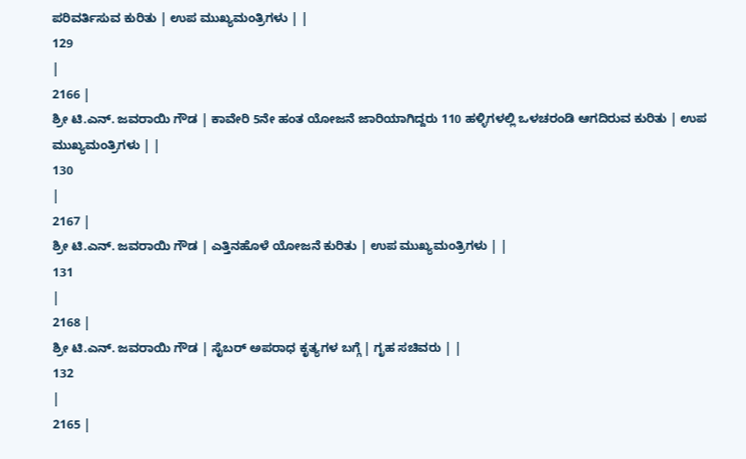ಪರಿವರ್ತಿಸುವ ಕುರಿತು | ಉಪ ಮುಖ್ಯಮಂತ್ರಿಗಳು | |
129
|
2166 |
ಶ್ರೀ ಟಿ.ಎನ್. ಜವರಾಯಿ ಗೌಡ | ಕಾವೇರಿ 5ನೇ ಹಂತ ಯೋಜನೆ ಜಾರಿಯಾಗಿದ್ದರು 110 ಹಳ್ಳಿಗಳಲ್ಲಿ ಒಳಚರಂಡಿ ಆಗದಿರುವ ಕುರಿತು | ಉಪ ಮುಖ್ಯಮಂತ್ರಿಗಳು | |
130
|
2167 |
ಶ್ರೀ ಟಿ.ಎನ್. ಜವರಾಯಿ ಗೌಡ | ಎತ್ತಿನಹೊಳೆ ಯೋಜನೆ ಕುರಿತು | ಉಪ ಮುಖ್ಯಮಂತ್ರಿಗಳು | |
131
|
2168 |
ಶ್ರೀ ಟಿ.ಎನ್. ಜವರಾಯಿ ಗೌಡ | ಸೈಬರ್ ಅಪರಾಧ ಕೃತ್ಯಗಳ ಬಗ್ಗೆ | ಗೃಹ ಸಚಿವರು | |
132
|
2165 |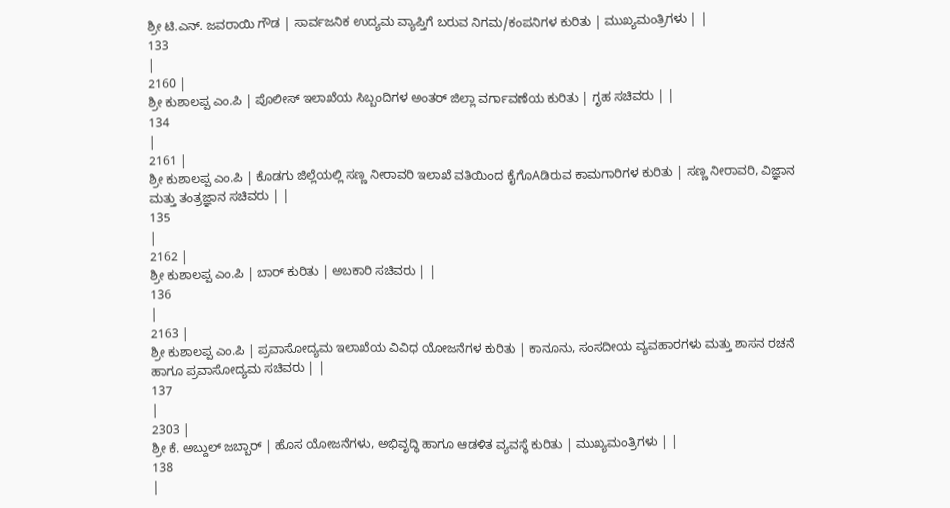ಶ್ರೀ ಟಿ.ಎನ್. ಜವರಾಯಿ ಗೌಡ | ಸಾರ್ವಜನಿಕ ಉದ್ಯಮ ವ್ಯಾಪ್ತಿಗೆ ಬರುವ ನಿಗಮ/ಕಂಪನಿಗಳ ಕುರಿತು | ಮುಖ್ಯಮಂತ್ರಿಗಳು | |
133
|
2160 |
ಶ್ರೀ ಕುಶಾಲಪ್ಪ ಎಂ.ಪಿ | ಪೊಲೀಸ್ ಇಲಾಖೆಯ ಸಿಬ್ಬಂದಿಗಳ ಅಂತರ್ ಜಿಲ್ಲಾ ವರ್ಗಾವಣೆಯ ಕುರಿತು | ಗೃಹ ಸಚಿವರು | |
134
|
2161 |
ಶ್ರೀ ಕುಶಾಲಪ್ಪ ಎಂ.ಪಿ | ಕೊಡಗು ಜಿಲ್ಲೆಯಲ್ಲಿ ಸಣ್ಣ ನೀರಾವರಿ ಇಲಾಖೆ ವತಿಯಿಂದ ಕೈಗೊAಡಿರುವ ಕಾಮಗಾರಿಗಳ ಕುರಿತು | ಸಣ್ಣ ನೀರಾವರಿ, ವಿಜ್ಞಾನ ಮತ್ತು ತಂತ್ರಜ್ಞಾನ ಸಚಿವರು | |
135
|
2162 |
ಶ್ರೀ ಕುಶಾಲಪ್ಪ ಎಂ.ಪಿ | ಬಾರ್ ಕುರಿತು | ಅಬಕಾರಿ ಸಚಿವರು | |
136
|
2163 |
ಶ್ರೀ ಕುಶಾಲಪ್ಪ ಎಂ.ಪಿ | ಪ್ರವಾಸೋದ್ಯಮ ಇಲಾಖೆಯ ವಿವಿಧ ಯೋಜನೆಗಳ ಕುರಿತು | ಕಾನೂನು, ಸಂಸದೀಯ ವ್ಯವಹಾರಗಳು ಮತ್ತು ಶಾಸನ ರಚನೆ ಹಾಗೂ ಪ್ರವಾಸೋದ್ಯಮ ಸಚಿವರು | |
137
|
2303 |
ಶ್ರೀ ಕೆ. ಅಬ್ದುಲ್ ಜಬ್ಬಾರ್ | ಹೊಸ ಯೋಜನೆಗಳು, ಅಭಿವೃದ್ಧಿ ಹಾಗೂ ಆಡಳಿತ ವ್ಯವಸ್ಥೆ ಕುರಿತು | ಮುಖ್ಯಮಂತ್ರಿಗಳು | |
138
|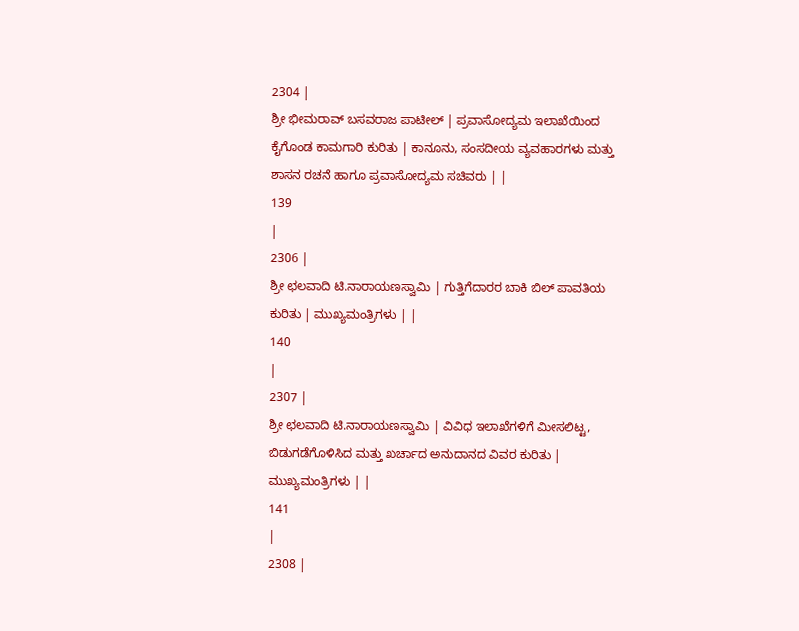2304 |
ಶ್ರೀ ಭೀಮರಾವ್ ಬಸವರಾಜ ಪಾಟೀಲ್ | ಪ್ರವಾಸೋದ್ಯಮ ಇಲಾಖೆಯಿಂದ ಕೈಗೊಂಡ ಕಾಮಗಾರಿ ಕುರಿತು | ಕಾನೂನು, ಸಂಸದೀಯ ವ್ಯವಹಾರಗಳು ಮತ್ತು ಶಾಸನ ರಚನೆ ಹಾಗೂ ಪ್ರವಾಸೋದ್ಯಮ ಸಚಿವರು | |
139
|
2306 |
ಶ್ರೀ ಛಲವಾದಿ ಟಿ.ನಾರಾಯಣಸ್ವಾಮಿ | ಗುತ್ತಿಗೆದಾರರ ಬಾಕಿ ಬಿಲ್ ಪಾವತಿಯ ಕುರಿತು | ಮುಖ್ಯಮಂತ್ರಿಗಳು | |
140
|
2307 |
ಶ್ರೀ ಛಲವಾದಿ ಟಿ.ನಾರಾಯಣಸ್ವಾಮಿ | ವಿವಿಧ ಇಲಾಖೆಗಳಿಗೆ ಮೀಸಲಿಟ್ಟ, ಬಿಡುಗಡೆಗೊಳಿಸಿದ ಮತ್ತು ಖರ್ಚಾದ ಅನುದಾನದ ವಿವರ ಕುರಿತು | ಮುಖ್ಯಮಂತ್ರಿಗಳು | |
141
|
2308 |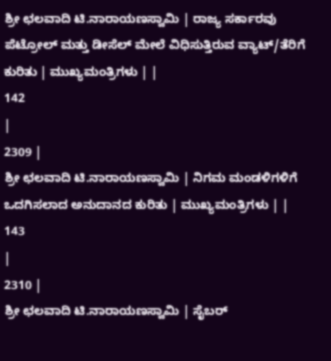ಶ್ರೀ ಛಲವಾದಿ ಟಿ.ನಾರಾಯಣಸ್ವಾಮಿ | ರಾಜ್ಯ ಸರ್ಕಾರವು ಪೆಟ್ರೋಲ್ ಮತ್ತು ಡೀಸೆಲ್ ಮೇಲೆ ವಿಧಿಸುತ್ತಿರುವ ವ್ಯಾಟ್/ತೆರಿಗೆ ಕುರಿತು | ಮುಖ್ಯಮಂತ್ರಿಗಳು | |
142
|
2309 |
ಶ್ರೀ ಛಲವಾದಿ ಟಿ.ನಾರಾಯಣಸ್ವಾಮಿ | ನಿಗಮ ಮಂಡಳಿಗಳಿಗೆ ಒದಗಿಸಲಾದ ಅನುದಾನದ ಕುರಿತು | ಮುಖ್ಯಮಂತ್ರಿಗಳು | |
143
|
2310 |
ಶ್ರೀ ಛಲವಾದಿ ಟಿ.ನಾರಾಯಣಸ್ವಾಮಿ | ಸೈಬರ್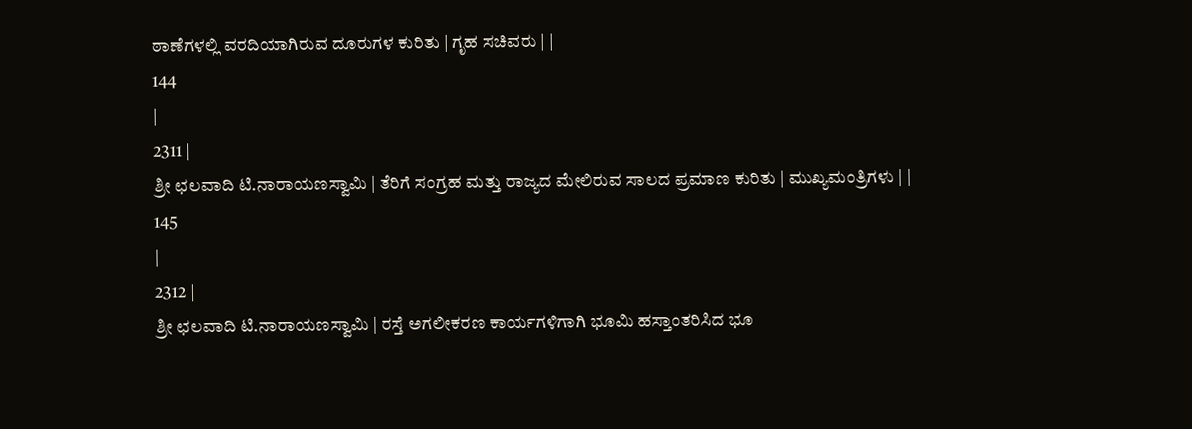ಠಾಣೆಗಳಲ್ಲಿ ವರದಿಯಾಗಿರುವ ದೂರುಗಳ ಕುರಿತು | ಗೃಹ ಸಚಿವರು | |
144
|
2311 |
ಶ್ರೀ ಛಲವಾದಿ ಟಿ.ನಾರಾಯಣಸ್ವಾಮಿ | ತೆರಿಗೆ ಸಂಗ್ರಹ ಮತ್ತು ರಾಜ್ಯದ ಮೇಲಿರುವ ಸಾಲದ ಪ್ರಮಾಣ ಕುರಿತು | ಮುಖ್ಯಮಂತ್ರಿಗಳು | |
145
|
2312 |
ಶ್ರೀ ಛಲವಾದಿ ಟಿ.ನಾರಾಯಣಸ್ವಾಮಿ | ರಸ್ತೆ ಅಗಲೀಕರಣ ಕಾರ್ಯಗಳಿಗಾಗಿ ಭೂಮಿ ಹಸ್ತಾಂತರಿಸಿದ ಭೂ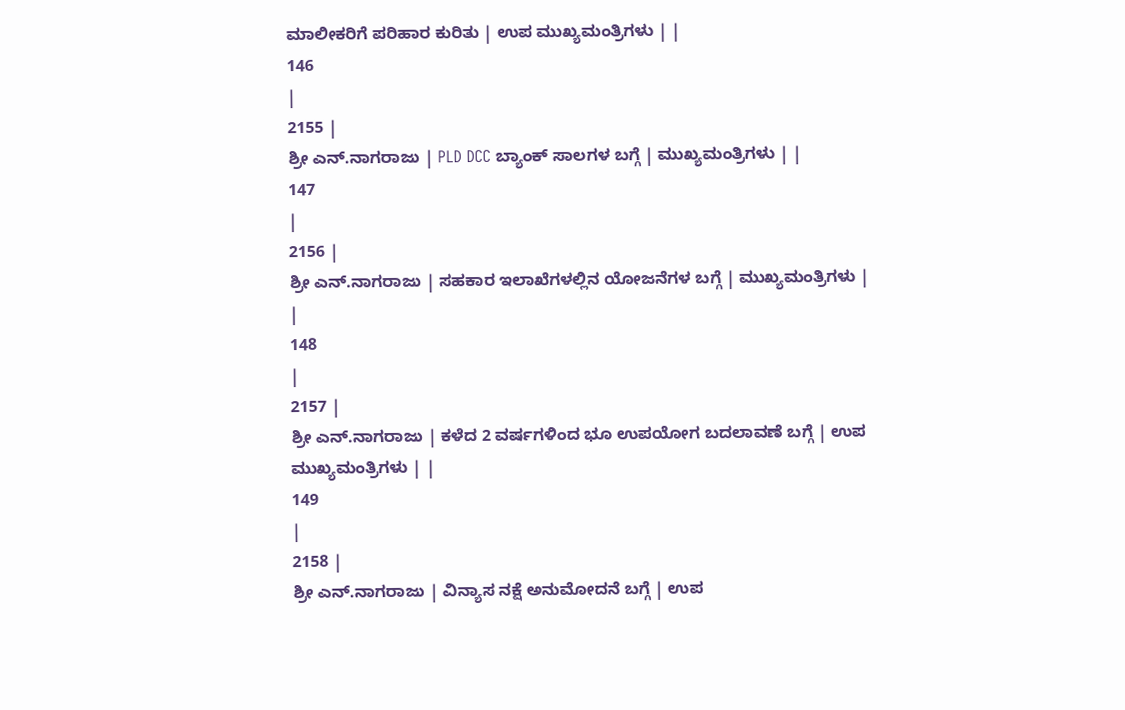ಮಾಲೀಕರಿಗೆ ಪರಿಹಾರ ಕುರಿತು | ಉಪ ಮುಖ್ಯಮಂತ್ರಿಗಳು | |
146
|
2155 |
ಶ್ರೀ ಎನ್.ನಾಗರಾಜು | PLD DCC ಬ್ಯಾಂಕ್ ಸಾಲಗಳ ಬಗ್ಗೆ | ಮುಖ್ಯಮಂತ್ರಿಗಳು | |
147
|
2156 |
ಶ್ರೀ ಎನ್.ನಾಗರಾಜು | ಸಹಕಾರ ಇಲಾಖೆಗಳಲ್ಲಿನ ಯೋಜನೆಗಳ ಬಗ್ಗೆ | ಮುಖ್ಯಮಂತ್ರಿಗಳು | |
148
|
2157 |
ಶ್ರೀ ಎನ್.ನಾಗರಾಜು | ಕಳೆದ 2 ವರ್ಷಗಳಿಂದ ಭೂ ಉಪಯೋಗ ಬದಲಾವಣೆ ಬಗ್ಗೆ | ಉಪ ಮುಖ್ಯಮಂತ್ರಿಗಳು | |
149
|
2158 |
ಶ್ರೀ ಎನ್.ನಾಗರಾಜು | ವಿನ್ಯಾಸ ನಕ್ಷೆ ಅನುಮೋದನೆ ಬಗ್ಗೆ | ಉಪ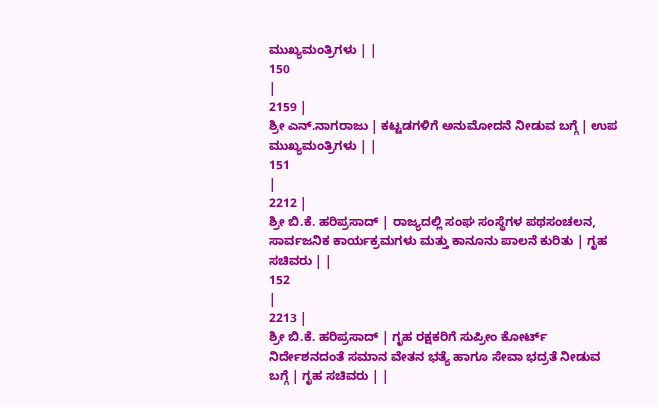ಮುಖ್ಯಮಂತ್ರಿಗಳು | |
150
|
2159 |
ಶ್ರೀ ಎನ್.ನಾಗರಾಜು | ಕಟ್ಟಡಗಳಿಗೆ ಅನುಮೋದನೆ ನೀಡುವ ಬಗ್ಗೆ | ಉಪ ಮುಖ್ಯಮಂತ್ರಿಗಳು | |
151
|
2212 |
ಶ್ರೀ ಬಿ.ಕೆ. ಹರಿಪ್ರಸಾದ್ | ರಾಜ್ಯದಲ್ಲಿ ಸಂಘ ಸಂಸ್ಥೆಗಳ ಪಥಸಂಚಲನ, ಸಾರ್ವಜನಿಕ ಕಾರ್ಯಕ್ರಮಗಳು ಮತ್ತು ಕಾನೂನು ಪಾಲನೆ ಕುರಿತು | ಗೃಹ ಸಚಿವರು | |
152
|
2213 |
ಶ್ರೀ ಬಿ.ಕೆ. ಹರಿಪ್ರಸಾದ್ | ಗೃಹ ರಕ್ಷಕರಿಗೆ ಸುಪ್ರೀಂ ಕೋರ್ಟ್ ನಿರ್ದೇಶನದಂತೆ ಸಮಾನ ವೇತನ ಭತ್ಯೆ ಹಾಗೂ ಸೇವಾ ಭದ್ರತೆ ನೀಡುವ ಬಗ್ಗೆ | ಗೃಹ ಸಚಿವರು | |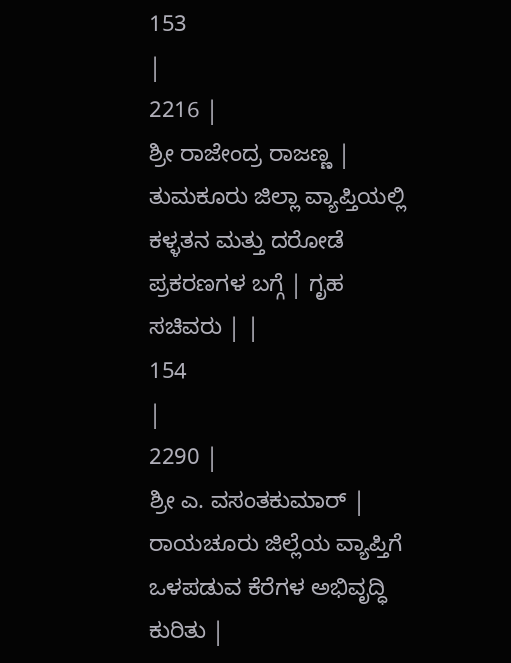153
|
2216 |
ಶ್ರೀ ರಾಜೇಂದ್ರ ರಾಜಣ್ಣ | ತುಮಕೂರು ಜಿಲ್ಲಾ ವ್ಯಾಪ್ತಿಯಲ್ಲಿ ಕಳ್ಳತನ ಮತ್ತು ದರೋಡೆ ಪ್ರಕರಣಗಳ ಬಗ್ಗೆ | ಗೃಹ ಸಚಿವರು | |
154
|
2290 |
ಶ್ರೀ ಎ. ವಸಂತಕುಮಾರ್ | ರಾಯಚೂರು ಜಿಲ್ಲೆಯ ವ್ಯಾಪ್ತಿಗೆ ಒಳಪಡುವ ಕೆರೆಗಳ ಅಭಿವೃದ್ಧಿ ಕುರಿತು |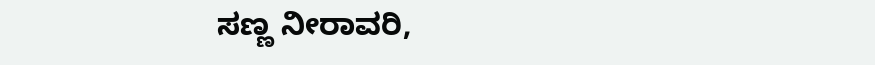ಸಣ್ಣ ನೀರಾವರಿ,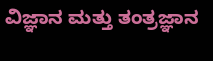ವಿಜ್ಞಾನ ಮತ್ತು ತಂತ್ರಜ್ಞಾನ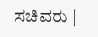ಸಚಿವರು |